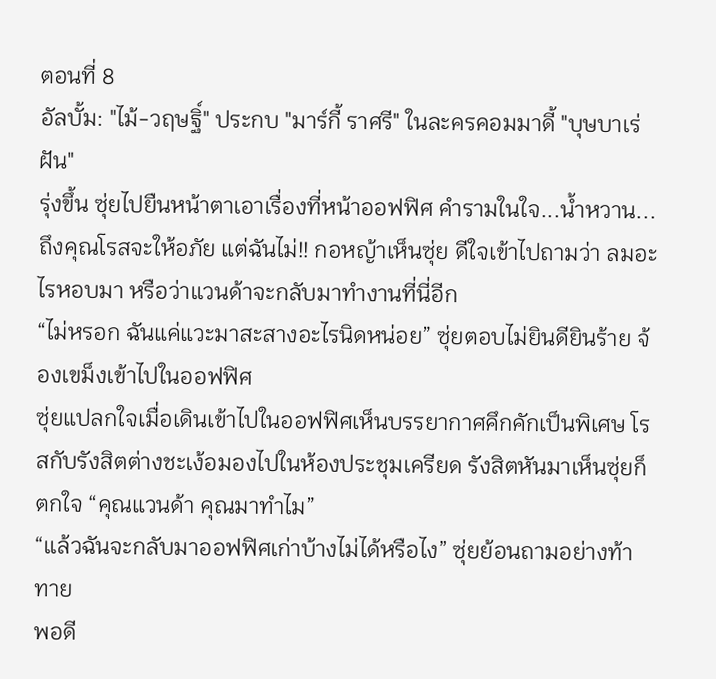ตอนที่ 8
อัลบั้ม: "ไม้-วฤษฐิ์" ประกบ "มาร์กี้ ราศรี" ในละครคอมมาดี้ "บุษบาเร่ฝัน"
รุ่งขึ้น ซุ่ยไปยืนหน้าตาเอาเรื่องที่หน้าออฟฟิศ คำรามในใจ...น้ำหวาน...ถึงคุณโรสจะให้อภัย แต่ฉันไม่!! กอหญ้าเห็นซุ่ย ดีใจเข้าไปถามว่า ลมอะไรหอบมา หรือว่าแวนด้าจะกลับมาทำงานที่นี่อีก
“ไม่หรอก ฉันแค่แวะมาสะสางอะไรนิดหน่อย” ซุ่ยตอบไม่ยินดียินร้าย จ้องเขม็งเข้าไปในออฟฟิศ
ซุ่ยแปลกใจเมื่อเดินเข้าไปในออฟฟิศเห็นบรรยากาศคึกคักเป็นพิเศษ โรสกับรังสิตต่างชะเง้อมองไปในห้องประชุมเครียด รังสิตหันมาเห็นซุ่ยก็ตกใจ “คุณแวนด้า คุณมาทำไม”
“แล้วฉันจะกลับมาออฟฟิศเก่าบ้างไม่ได้หรือไง” ซุ่ยย้อนถามอย่างท้าทาย
พอดี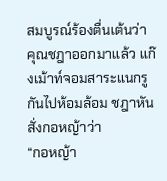สมบูรณ์ร้องตื่นเต้นว่า คุณชฎาออกมาแล้ว แก๊งเม้าท์จอมสาระแนกรูกันไปห้อมล้อม ชฎาหันสั่งกอหญ้าว่า
“กอหญ้า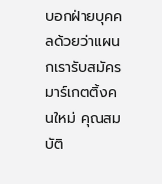บอกฝ่ายบุคคลด้วยว่าแผนกเรารับสมัครมาร์เกตติ้งคนใหม่ คุณสมบัติ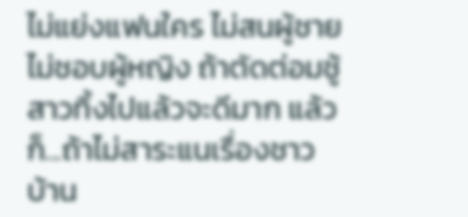ไม่แย่งแฟนใคร ไม่สนผู้ชาย ไม่ชอบผู้หญิง ถ้าตัดต่อมชู้สาวทิ้งไปแล้วจะดีมาก แล้วก็...ถ้าไม่สาระแนเรื่องชาวบ้าน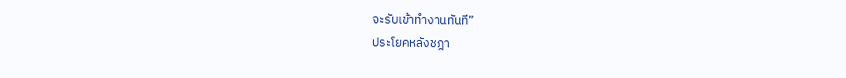จะรับเข้าทำงานทันที”
ประโยคหลังชฎา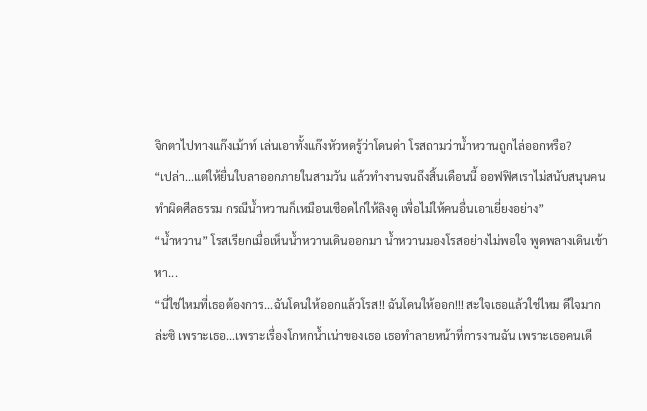จิกตาไปทางแก๊งเม้าท์ เล่นเอาทั้งแก๊งหัวหดรู้ว่าโดนด่า โรสถามว่าน้ำหวานถูกไล่ออกหรือ?
“เปล่า...แต่ให้ยื่นใบลาออกภายในสามวัน แล้วทำงานจนถึงสิ้นเดือนนี้ ออฟฟิศเราไม่สนับสนุนคนทำผิดศีลธรรม กรณีน้ำหวานก็เหมือนเชือดไก่ให้ลิงดู เพื่อไม่ให้คนอื่นเอาเยี่ยงอย่าง”
“น้ำหวาน” โรสเรียกเมื่อเห็นน้ำหวานเดินออกมา น้ำหวานมองโรสอย่างไม่พอใจ พูดพลางเดินเข้าหา...
“นี่ใช่ไหมที่เธอต้องการ...ฉันโดนให้ออกแล้วโรส!! ฉันโดนให้ออก!!! สะใจเธอแล้วใช่ไหม ดีใจมากล่ะซิ เพราะเธอ...เพราะเรื่องโกหกน้ำเน่าของเธอ เธอทำลายหน้าที่การงานฉัน เพราะเธอคนเดี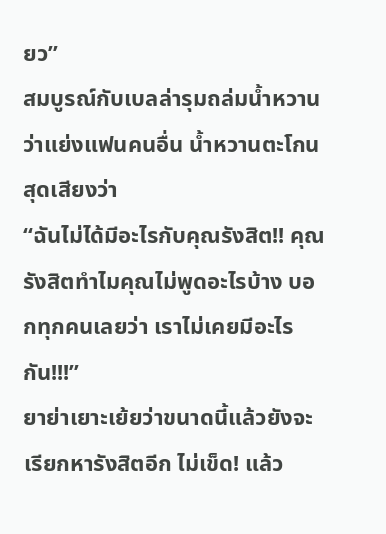ยว”
สมบูรณ์กับเบลล่ารุมถล่มน้ำหวานว่าแย่งแฟนคนอื่น น้ำหวานตะโกนสุดเสียงว่า
“ฉันไม่ได้มีอะไรกับคุณรังสิต!! คุณรังสิตทำไมคุณไม่พูดอะไรบ้าง บอกทุกคนเลยว่า เราไม่เคยมีอะไรกัน!!!”
ยาย่าเยาะเย้ยว่าขนาดนี้แล้วยังจะเรียกหารังสิตอีก ไม่เข็ด! แล้ว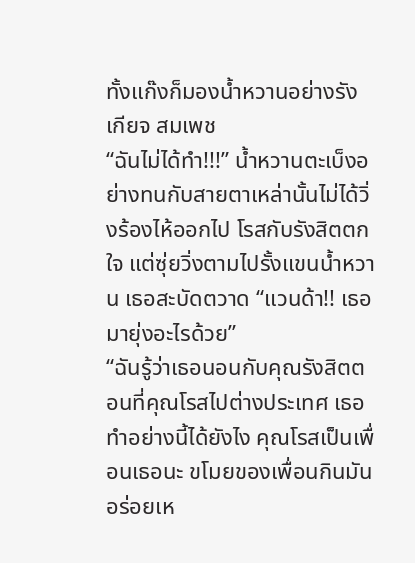ทั้งแก๊งก็มองน้ำหวานอย่างรังเกียจ สมเพช
“ฉันไม่ได้ทำ!!!” น้ำหวานตะเบ็งอย่างทนกับสายตาเหล่านั้นไม่ได้วิ่งร้องไห้ออกไป โรสกับรังสิตตกใจ แต่ซุ่ยวิ่งตามไปรั้งแขนน้ำหวาน เธอสะบัดตวาด “แวนด้า!! เธอมายุ่งอะไรด้วย”
“ฉันรู้ว่าเธอนอนกับคุณรังสิตตอนที่คุณโรสไปต่างประเทศ เธอทำอย่างนี้ได้ยังไง คุณโรสเป็นเพื่อนเธอนะ ขโมยของเพื่อนกินมันอร่อยเห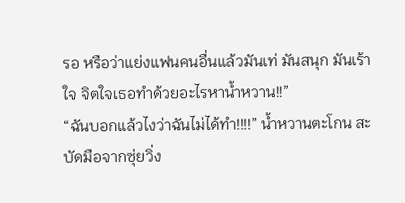รอ หรือว่าแย่งแฟนคนอื่นแล้วมันเท่ มันสนุก มันเร้าใจ จิตใจเธอทำด้วยอะไรหาน้ำหวาน!!”
“ฉันบอกแล้วไงว่าฉันไม่ได้ทำ!!!!” น้ำหวานตะโกน สะบัดมือจากซุ่ยวิ่ง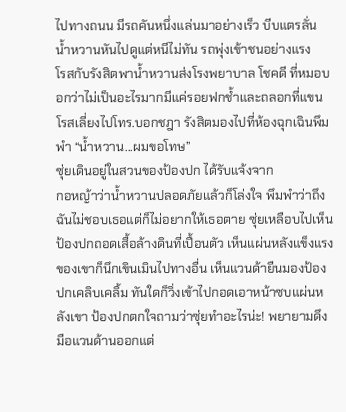ไปทางถนน มีรถคันหนึ่งแล่นมาอย่างเร็ว บีบแตรลั่น น้ำหวานหันไปดูแต่หนีไม่ทัน รถพุ่งเข้าชนอย่างแรง
โรสกับรังสิตพาน้ำหวานส่งโรงพยาบาล โชคดี ที่หมอบอกว่าไม่เป็นอะไรมากมีแค่รอยฟกช้ำและถลอกที่แขน โรสเลี่ยงไปโทร.บอกชฎา รังสิตมองไปที่ห้องฉุกเฉินพึมพำ “น้ำหวาน...ผมขอโทษ”
ซุ่ยเดินอยู่ในสวนของป้องปก ได้รับแจ้งจาก
กอหญ้าว่าน้ำหวานปลอดภัยแล้วก็โล่งใจ พึมพำว่าถึงฉันไม่ชอบเธอแต่ก็ไม่อยากให้เธอตาย ซุ่ยเหลือบไปเห็นป้องปกถอดเสื้อล้างดินที่เปื้อนตัว เห็นแผ่นหลังแข็งแรงของเขาก็นึกเขินเมินไปทางอื่น เห็นแวนด้ายืนมองป้องปกเคลิบเคลิ้ม ทันใดก็วิ่งเข้าไปกอดเอาหน้าซบแผ่นหลังเขา ป้องปกตกใจถามว่าซุ่ยทำอะไรน่ะ! พยายามดึงมือแวนด้านออกแต่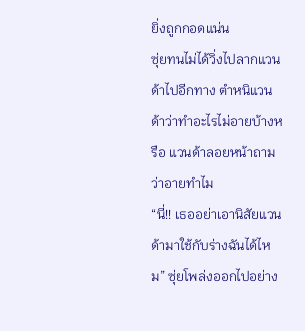ยิ่งถูกกอดแน่น
ซุ่ยทนไม่ได้วิ่งไปลากแวนด้าไปอีกทาง ตำหนิแวนด้าว่าทำอะไรไม่อายบ้างหรือ แวนด้าลอยหน้าถามว่าอายทำไม
“นี่!! เธออย่าเอานิสัยแวนด้ามาใช้กับร่างฉันได้ไหม” ซุ่ยโพล่งออกไปอย่าง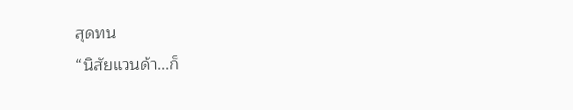สุดทน
“นิสัยแวนด้า...ก็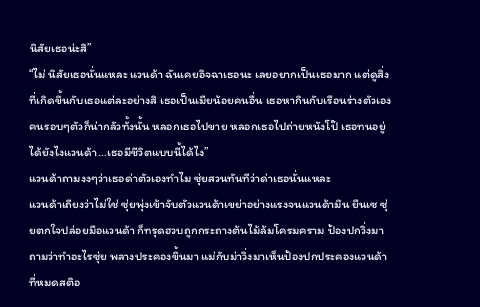นิสัยเธอน่ะสิ”
“ไม่ นิสัยเธอนั่นแหละ แวนด้า ฉันเคยอิจฉาเธอนะ เลยอยากเป็นเธอมาก แต่ดูสิ่งที่เกิดขึ้นกับเธอแต่ละอย่างสิ เธอเป็นเมียน้อยคนอื่น เธอหากินกับเรือนร่างตัวเอง คนรอบๆตัวก็น่ากลัวทั้งนั้น หลอกเธอไปขาย หลอกเธอไปถ่ายหนังโป๊ เธอทนอยู่ได้ยังไงแวนด้า...เธอมีชีวิตแบบนี้ได้ไง”
แวนด้าถามงงๆว่าเธอด่าตัวเองทำไม ซุ่ยสวนทันทีว่าด่าเธอนั่นแหละ
แวนด้าเถียงว่าไม่ใช่ ซุ่ยพุ่งเข้าจับตัวแวนด้าเขย่าอย่างแรงจนแวนด้ามึน ยืนเซ ซุ่ยตกใจปล่อยมือแวนด้า ก็ทรุดฮวบถูกกระถางต้นไม้ล้มโครมคราม ป้องปกวิ่งมาถามว่าทำอะไรซุ่ย พลางประคองขึ้นมา แม่กับม่าวิ่งมาเห็นป้องปกประคองแวนด้าที่หมดสติอ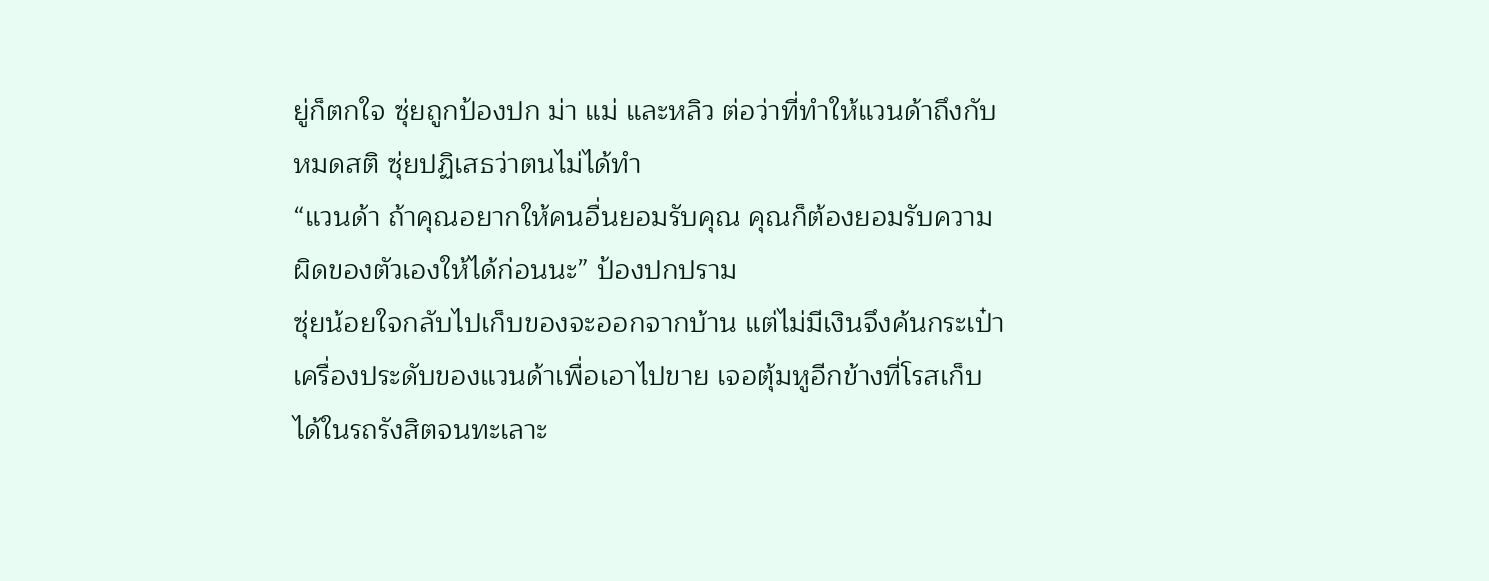ยู่ก็ตกใจ ซุ่ยถูกป้องปก ม่า แม่ และหลิว ต่อว่าที่ทำให้แวนด้าถึงกับหมดสติ ซุ่ยปฏิเสธว่าตนไม่ได้ทำ
“แวนด้า ถ้าคุณอยากให้คนอื่นยอมรับคุณ คุณก็ต้องยอมรับความผิดของตัวเองให้ได้ก่อนนะ” ป้องปกปราม
ซุ่ยน้อยใจกลับไปเก็บของจะออกจากบ้าน แต่ไม่มีเงินจึงค้นกระเป๋าเครื่องประดับของแวนด้าเพื่อเอาไปขาย เจอตุ้มหูอีกข้างที่โรสเก็บได้ในรถรังสิตจนทะเลาะ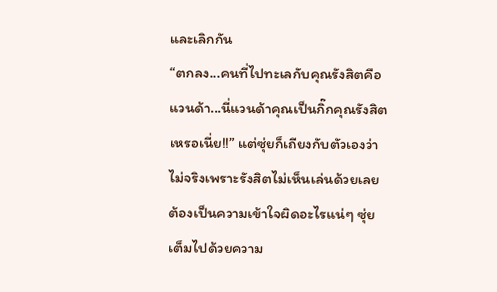และเลิกกัน
“ตกลง...คนที่ไปทะเลกับคุณรังสิตคือแวนด้า...นี่แวนด้าคุณเป็นกิ๊กคุณรังสิตเหรอเนี่ย!!” แต่ซุ่ยก็เถียงกับตัวเองว่าไม่จริงเพราะรังสิตไม่เห็นเล่นด้วยเลย ต้องเป็นความเข้าใจผิดอะไรแน่ๆ ซุ่ยเต็มไปด้วยความ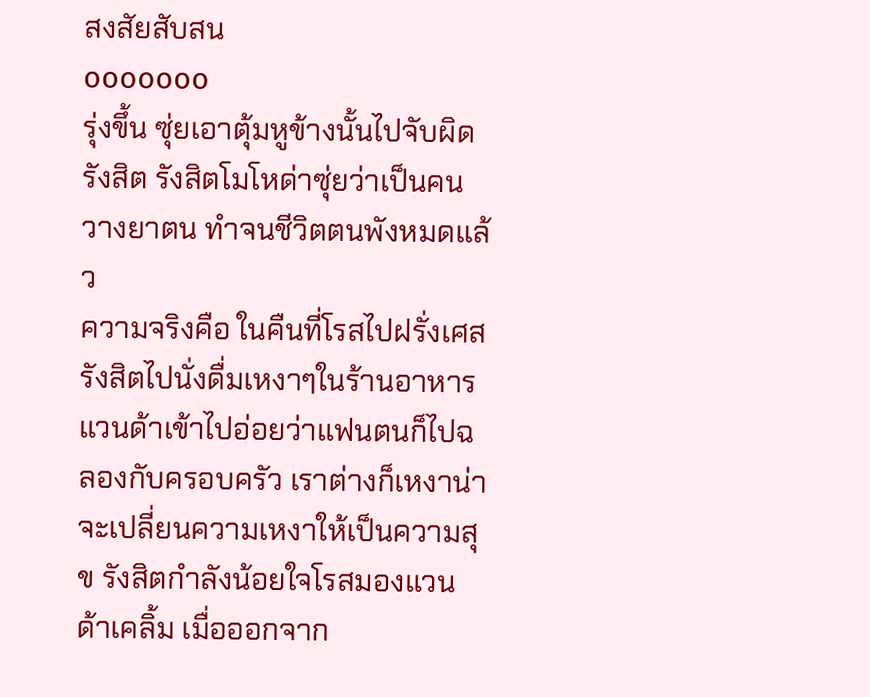สงสัยสับสน
ooooooo
รุ่งขึ้น ซุ่ยเอาตุ้มหูข้างนั้นไปจับผิดรังสิต รังสิตโมโหด่าซุ่ยว่าเป็นคนวางยาตน ทำจนชีวิตตนพังหมดแล้ว
ความจริงคือ ในคืนที่โรสไปฝรั่งเศส รังสิตไปนั่งดื่มเหงาๆในร้านอาหาร แวนด้าเข้าไปอ่อยว่าแฟนตนก็ไปฉลองกับครอบครัว เราต่างก็เหงาน่าจะเปลี่ยนความเหงาให้เป็นความสุข รังสิตกำลังน้อยใจโรสมองแวนด้าเคลิ้ม เมื่อออกจาก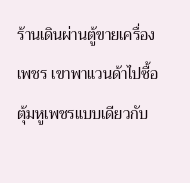ร้านเดินผ่านตู้ขายเครื่องเพชร เขาพาแวนด้าไปซื้อตุ้มหูเพชรแบบเดียวกับ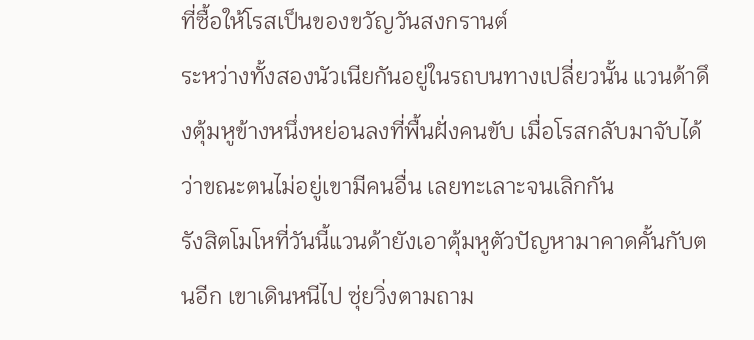ที่ซื้อให้โรสเป็นของขวัญวันสงกรานต์
ระหว่างทั้งสองนัวเนียกันอยู่ในรถบนทางเปลี่ยวนั้น แวนด้าดึงตุ้มหูข้างหนึ่งหย่อนลงที่พื้นฝั่งคนขับ เมื่อโรสกลับมาจับได้ว่าขณะตนไม่อยู่เขามีคนอื่น เลยทะเลาะจนเลิกกัน
รังสิตโมโหที่วันนี้แวนด้ายังเอาตุ้มหูตัวปัญหามาคาดคั้นกับตนอีก เขาเดินหนีไป ซุ่ยวิ่งตามถาม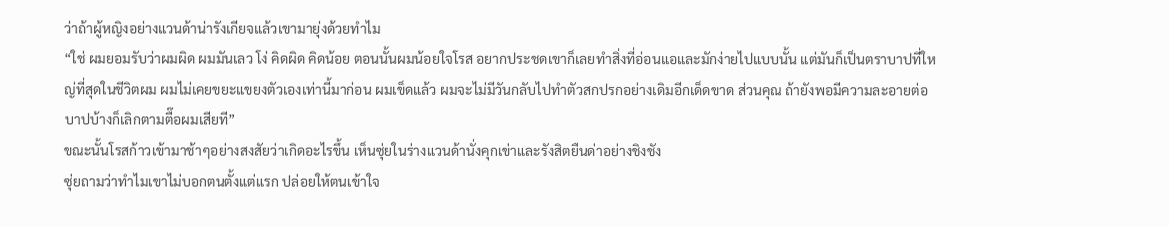ว่าถ้าผู้หญิงอย่างแวนด้าน่ารังเกียจแล้วเขามายุ่งด้วยทำไม
“ใช่ ผมยอมรับว่าผมผิด ผมมันเลว โง่ คิดผิด คิดน้อย ตอนนั้นผมน้อยใจโรส อยากประชดเขาก็เลยทำสิ่งที่อ่อนแอและมักง่ายไปแบบนั้น แต่มันก็เป็นตราบาปที่ใหญ่ที่สุดในชีวิตผม ผมไม่เคยขยะแขยงตัวเองเท่านี้มาก่อน ผมเข็ดแล้ว ผมจะไม่มีวันกลับไปทำตัวสกปรกอย่างเดิมอีกเด็ดขาด ส่วนคุณ ถ้ายังพอมีความละอายต่อบาปบ้างก็เลิกตามตื๊อผมเสียที”
ขณะนั้นโรสก้าวเข้ามาช้าๆอย่างสงสัยว่าเกิดอะไรขึ้น เห็นซุ่ยในร่างแวนด้านั่งคุกเข่าและรังสิตยืนด่าอย่างชิงชัง
ซุ่ยถามว่าทำไมเขาไม่บอกตนตั้งแต่แรก ปล่อยให้ตนเข้าใจ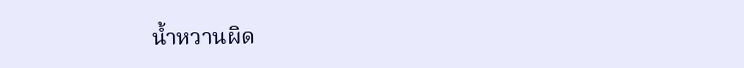น้ำหวานผิด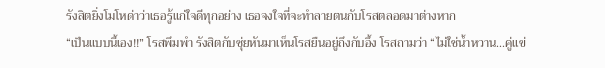รังสิตยิ่งโมโหด่าว่าเธอรู้แก่ใจดีทุกอย่าง เธอจงใจที่จะทำลายตนกับโรสตลอดมาต่างหาก
“เป็นแบบนี้เอง!!” โรสพึมพำ รังสิตกับซุ่ยหันมาเห็นโรสยืนอยู่ถึงกับอึ้ง โรสถามว่า “ไม่ใช่น้ำหวาน...คู่แข่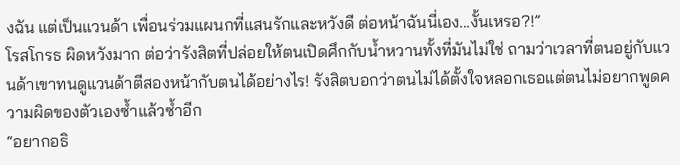งฉัน แต่เป็นแวนด้า เพื่อนร่วมแผนกที่แสนรักและหวังดี ต่อหน้าฉันนี่เอง...งั้นเหรอ?!”
โรสโกรธ ผิดหวังมาก ต่อว่ารังสิตที่ปล่อยให้ตนเปิดศึกกับน้ำหวานทั้งที่มันไม่ใช่ ถามว่าเวลาที่ตนอยู่กับแวนด้าเขาทนดูแวนด้าตีสองหน้ากับตนได้อย่างไร! รังสิตบอกว่าตนไม่ได้ตั้งใจหลอกเธอแต่ตนไม่อยากพูดความผิดของตัวเองซ้ำแล้วซ้ำอีก
“อยากอธิ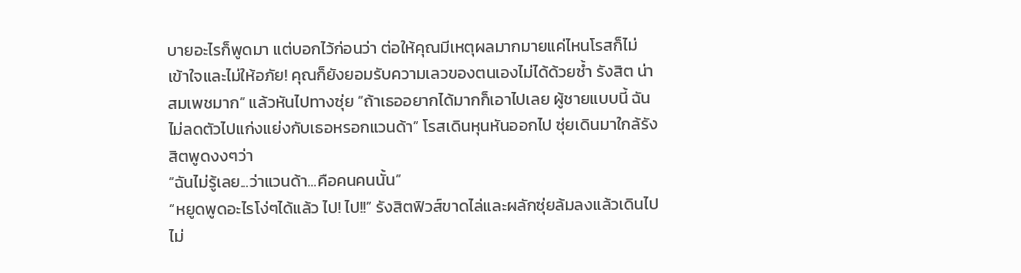บายอะไรก็พูดมา แต่บอกไว้ก่อนว่า ต่อให้คุณมีเหตุผลมากมายแค่ไหนโรสก็ไม่เข้าใจและไม่ให้อภัย! คุณก็ยังยอมรับความเลวของตนเองไม่ได้ด้วยซ้ำ รังสิต น่าสมเพชมาก” แล้วหันไปทางซุ่ย “ถ้าเธออยากได้มากก็เอาไปเลย ผู้ชายแบบนี้ ฉันไม่ลดตัวไปแก่งแย่งกับเธอหรอกแวนด้า” โรสเดินหุนหันออกไป ซุ่ยเดินมาใกล้รังสิตพูดงงๆว่า
“ฉันไม่รู้เลย...ว่าแวนด้า...คือคนคนนั้น”
“หยูดพูดอะไรโง่ๆได้แล้ว ไป! ไป!!” รังสิตฟิวส์ขาดไล่และผลักซุ่ยล้มลงแล้วเดินไปไม่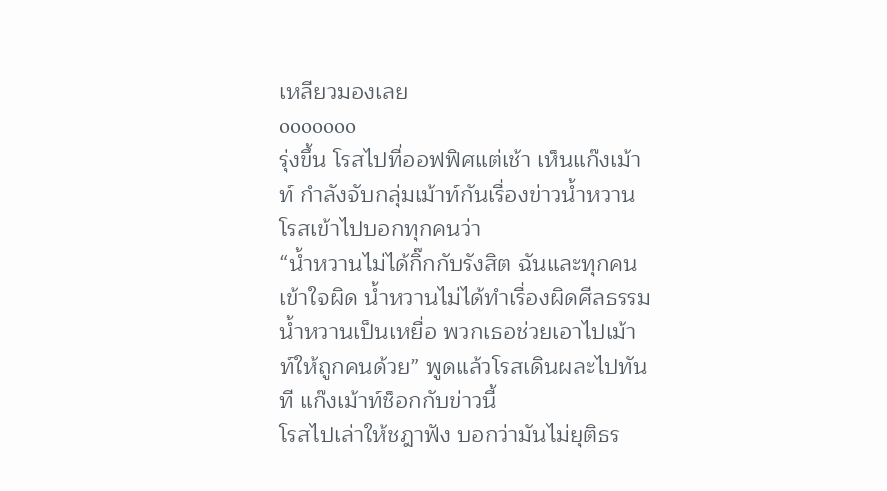เหลียวมองเลย
ooooooo
รุ่งขึ้น โรสไปที่ออฟฟิศแต่เช้า เห็นแก๊งเม้าท์ กำลังจับกลุ่มเม้าท์กันเรื่องข่าวน้ำหวาน โรสเข้าไปบอกทุกคนว่า
“น้ำหวานไม่ได้กิ๊กกับรังสิต ฉันและทุกคนเข้าใจผิด น้ำหวานไม่ได้ทำเรื่องผิดศีลธรรม น้ำหวานเป็นเหยื่อ พวกเธอช่วยเอาไปเม้าท์ให้ถูกคนด้วย” พูดแล้วโรสเดินผละไปทันที แก๊งเม้าท์ช็อกกับข่าวนี้
โรสไปเล่าให้ชฎาฟัง บอกว่ามันไม่ยุติธร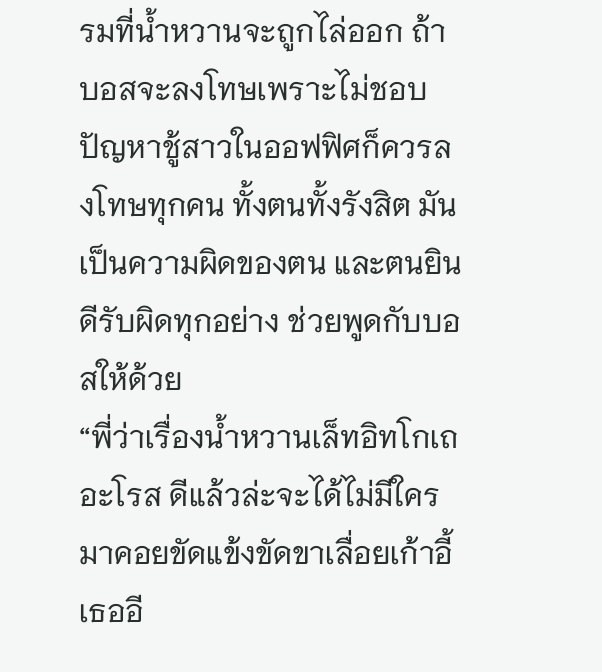รมที่น้ำหวานจะถูกไล่ออก ถ้าบอสจะลงโทษเพราะไม่ชอบปัญหาชู้สาวในออฟฟิศก็ควรลงโทษทุกคน ทั้งตนทั้งรังสิต มันเป็นความผิดของตน และตนยินดีรับผิดทุกอย่าง ช่วยพูดกับบอสให้ด้วย
“พี่ว่าเรื่องน้ำหวานเล็ทอิทโกเถอะโรส ดีแล้วล่ะจะได้ไม่มีใครมาคอยขัดแข้งขัดขาเลื่อยเก้าอี้เธออี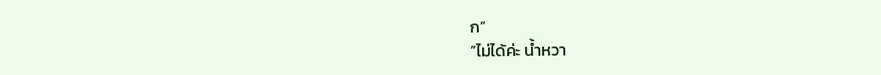ก”
“ไม่ได้ค่ะ น้ำหวา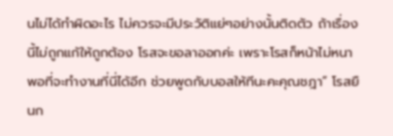นไม่ได้ทำผิดอะไร ไม่ควรจะมีประวัติแย่ๆอย่างนั้นติดตัว ถ้าเรื่องนี้ไม่ถูกแก้ให้ถูกต้อง โรสจะขอลาออกค่ะ เพราะโรสก็หน้าไม่หนาพอที่จะทำงานที่นี่ได้อีก ช่วยพูดกับบอสให้ทีนะคะคุณชฎา” โรสยืนก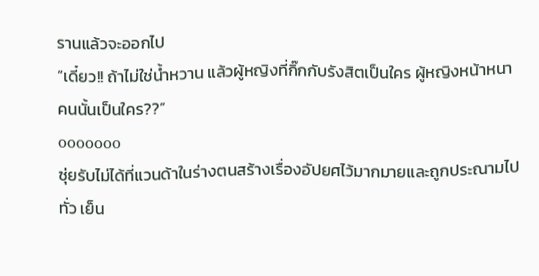รานแล้วจะออกไป
“เดี๋ยว!! ถ้าไม่ใช่น้ำหวาน แล้วผู้หญิงที่กิ๊กกับรังสิตเป็นใคร ผู้หญิงหน้าหนาคนนั้นเป็นใคร??”
ooooooo
ซุ่ยรับไม่ได้ที่แวนด้าในร่างตนสร้างเรื่องอัปยศไว้มากมายและถูกประณามไปทั่ว เย็น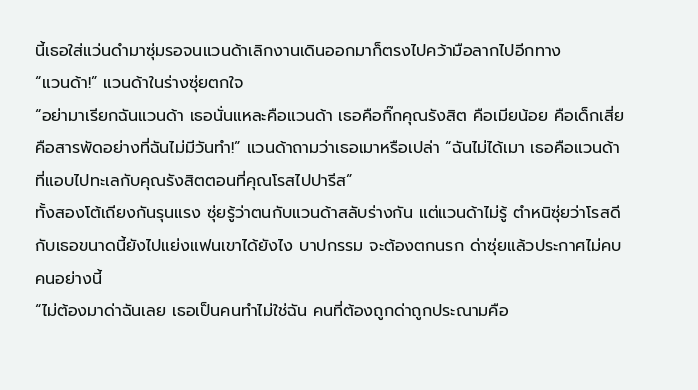นี้เธอใส่แว่นดำมาซุ่มรอจนแวนด้าเลิกงานเดินออกมาก็ตรงไปคว้ามือลากไปอีกทาง
“แวนด้า!” แวนด้าในร่างซุ่ยตกใจ
“อย่ามาเรียกฉันแวนด้า เธอนั่นแหละคือแวนด้า เธอคือกิ๊กคุณรังสิต คือเมียน้อย คือเด็กเสี่ย คือสารพัดอย่างที่ฉันไม่มีวันทำ!” แวนด้าถามว่าเธอเมาหรือเปล่า “ฉันไม่ได้เมา เธอคือแวนด้าที่แอบไปทะเลกับคุณรังสิตตอนที่คุณโรสไปปารีส”
ทั้งสองโต้เถียงกันรุนแรง ซุ่ยรู้ว่าตนกับแวนด้าสลับร่างกัน แต่แวนด้าไม่รู้ ตำหนิซุ่ยว่าโรสดีกับเธอขนาดนี้ยังไปแย่งแฟนเขาได้ยังไง บาปกรรม จะต้องตกนรก ด่าซุ่ยแล้วประกาศไม่คบคนอย่างนี้
“ไม่ต้องมาด่าฉันเลย เธอเป็นคนทำไม่ใช่ฉัน คนที่ต้องถูกด่าถูกประณามคือ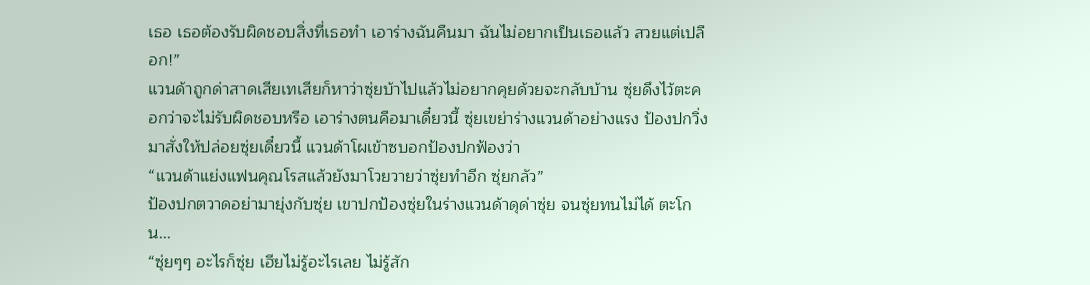เธอ เธอต้องรับผิดชอบสิ่งที่เธอทำ เอาร่างฉันคืนมา ฉันไม่อยากเป็นเธอแล้ว สวยแต่เปลือก!”
แวนด้าถูกด่าสาดเสียเทเสียก็หาว่าซุ่ยบ้าไปแล้วไม่อยากคุยด้วยจะกลับบ้าน ซุ่ยดึงไว้ตะคอกว่าจะไม่รับผิดชอบหรือ เอาร่างตนคือมาเดี๋ยวนี้ ซุ่ยเขย่าร่างแวนด้าอย่างแรง ป้องปกวิ่งมาสั่งให้ปล่อยซุ่ยเดี๋ยวนี้ แวนด้าโผเข้าซบอกป้องปกฟ้องว่า
“แวนด้าแย่งแฟนคุณโรสแล้วยังมาโวยวายว่าซุ่ยทำอีก ซุ่ยกลัว”
ป้องปกตวาดอย่ามายุ่งกับซุ่ย เขาปกป้องซุ่ยในร่างแวนด้าดุด่าซุ่ย จนซุ่ยทนไม่ได้ ตะโกน...
“ซุ่ยๆๆ อะไรก็ซุ่ย เฮียไม่รู้อะไรเลย ไม่รู้สัก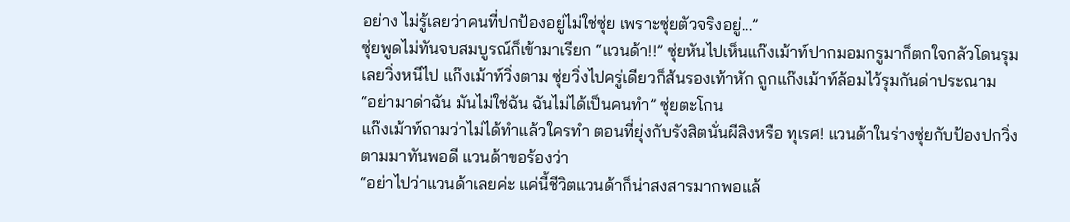อย่าง ไม่รู้เลยว่าคนที่ปกป้องอยู่ไม่ใช่ซุ่ย เพราะซุ่ยตัวจริงอยู่...”
ซุ่ยพูดไม่ทันจบสมบูรณ์ก็เข้ามาเรียก “แวนด้า!!” ซุ่ยหันไปเห็นแก๊งเม้าท์ปากมอมกรูมาก็ตกใจกลัวโดนรุมเลยวิ่งหนีไป แก๊งเม้าท์วิ่งตาม ซุ่ยวิ่งไปครู่เดียวก็ส้นรองเท้าหัก ถูกแก๊งเม้าท์ล้อมไว้รุมกันด่าประณาม
“อย่ามาด่าฉัน มันไม่ใช่ฉัน ฉันไม่ได้เป็นคนทำ” ซุ่ยตะโกน
แก๊งเม้าท์ถามว่าไม่ได้ทำแล้วใครทำ ตอนที่ยุ่งกับรังสิตนั่นผีสิงหรือ ทุเรศ! แวนด้าในร่างซุ่ยกับป้องปกวิ่งตามมาทันพอดี แวนด้าขอร้องว่า
“อย่าไปว่าแวนด้าเลยค่ะ แค่นี้ชีวิตแวนด้าก็น่าสงสารมากพอแล้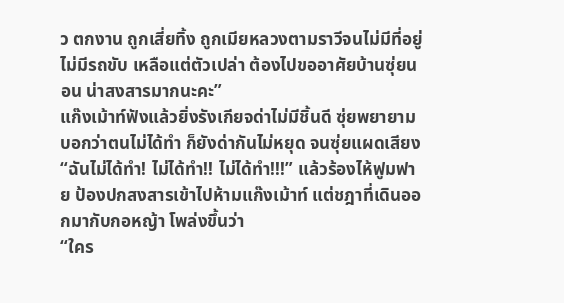ว ตกงาน ถูกเสี่ยทิ้ง ถูกเมียหลวงตามราวีจนไม่มีที่อยู่ ไม่มีรถขับ เหลือแต่ตัวเปล่า ต้องไปขออาศัยบ้านซุ่ยนอน น่าสงสารมากนะคะ”
แก๊งเม้าท์ฟังแล้วยิ่งรังเกียจด่าไม่มีชิ้นดี ซุ่ยพยายามบอกว่าตนไม่ได้ทำ ก็ยังด่ากันไม่หยุด จนซุ่ยแผดเสียง
“ฉันไม่ได้ทำ! ไม่ได้ทำ!! ไม่ได้ทำ!!!” แล้วร้องไห้ฟูมฟาย ป้องปกสงสารเข้าไปห้ามแก๊งเม้าท์ แต่ชฎาที่เดินออกมากับกอหญ้า โพล่งขึ้นว่า
“ใคร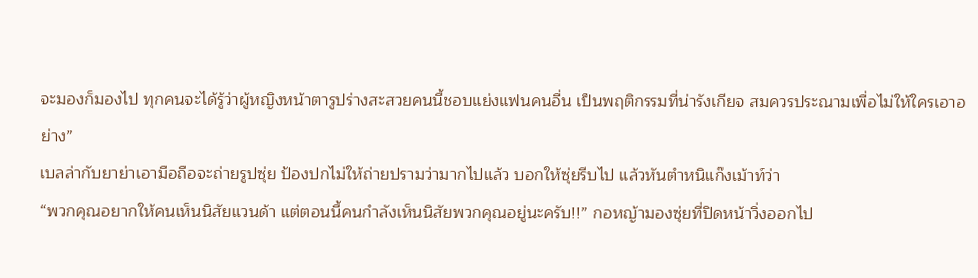จะมองก็มองไป ทุกคนจะได้รู้ว่าผู้หญิงหน้าตารูปร่างสะสวยคนนี้ชอบแย่งแฟนคนอื่น เป็นพฤติกรรมที่น่ารังเกียจ สมควรประณามเพื่อไม่ให้ใครเอาอย่าง”
เบลล่ากับยาย่าเอามือถือจะถ่ายรูปซุ่ย ป้องปกไม่ให้ถ่ายปรามว่ามากไปแล้ว บอกให้ซุ่ยรีบไป แล้วหันตำหนิแก๊งเม้าท์ว่า
“พวกคุณอยากให้คนเห็นนิสัยแวนด้า แต่ตอนนี้คนกำลังเห็นนิสัยพวกคุณอยู่นะครับ!!” กอหญ้ามองซุ่ยที่ปิดหน้าวิ่งออกไป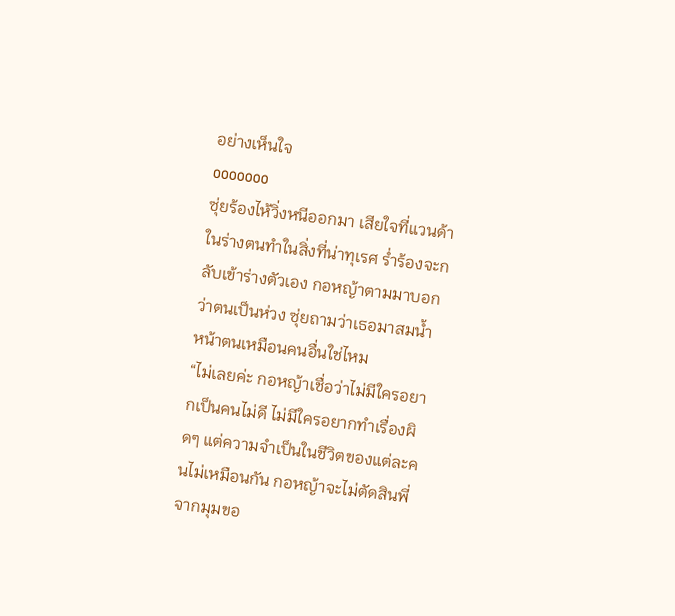อย่างเห็นใจ
ooooooo
ซุ่ยร้องไห้วิ่งหนีออกมา เสียใจที่แวนด้าในร่างตนทำในสิ่งที่น่าทุเรศ ร่ำร้องจะกลับเข้าร่างตัวเอง กอหญ้าตามมาบอกว่าตนเป็นห่วง ซุ่ยถามว่าเธอมาสมน้ำหน้าตนเหมือนคนอื่นใช่ไหม
“ไม่เลยค่ะ กอหญ้าเชื่อว่าไม่มีใครอยากเป็นคนไม่ดี ไม่มีใครอยากทำเรื่องผิดๆ แต่ความจำเป็นในชีวิตของแต่ละคนไม่เหมือนกัน กอหญ้าจะไม่ตัดสินพี่จากมุมขอ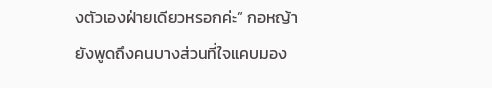งตัวเองฝ่ายเดียวหรอกค่ะ” กอหญ้ายังพูดถึงคนบางส่วนที่ใจแคบมอง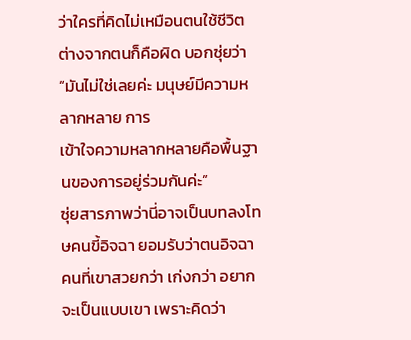ว่าใครที่คิดไม่เหมือนตนใช้ชีวิตต่างจากตนก็คือผิด บอกซุ่ยว่า “มันไม่ใช่เลยค่ะ มนุษย์มีความหลากหลาย การ
เข้าใจความหลากหลายคือพื้นฐานของการอยู่ร่วมกันค่ะ”
ซุ่ยสารภาพว่านี่อาจเป็นบทลงโทษคนขี้อิจฉา ยอมรับว่าตนอิจฉาคนที่เขาสวยกว่า เก่งกว่า อยากจะเป็นแบบเขา เพราะคิดว่า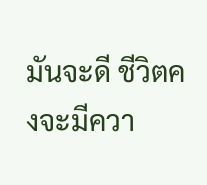มันจะดี ชีวิตคงจะมีควา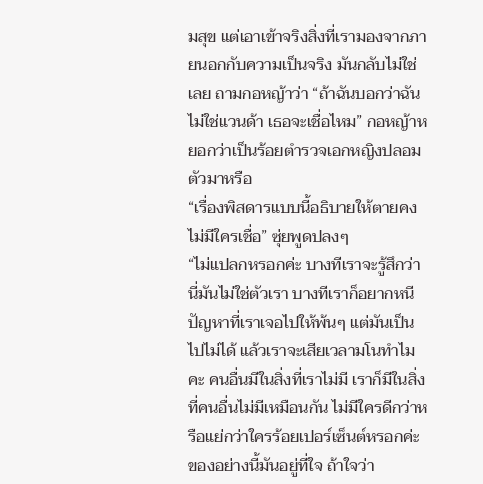มสุข แต่เอาเข้าจริงสิ่งที่เรามองจากภายนอกกับความเป็นจริง มันกลับไม่ใช่เลย ถามกอหญ้าว่า “ถ้าฉันบอกว่าฉันไม่ใช่แวนด้า เธอจะเชื่อไหม” กอหญ้าหยอกว่าเป็นร้อยตำรวจเอกหญิงปลอมตัวมาหรือ
“เรื่องพิสดารแบบนี้อธิบายให้ตายคงไม่มีใครเชื่อ” ซุ่ยพูดปลงๆ
“ไม่แปลกหรอกค่ะ บางทีเราจะรู้สึกว่านี่มันไม่ใช่ตัวเรา บางทีเราก็อยากหนีปัญหาที่เราเจอไปให้พ้นๆ แต่มันเป็นไปไม่ได้ แล้วเราจะเสียเวลามโนทำไมคะ คนอื่นมีในสิ่งที่เราไม่มี เราก็มีในสิ่งที่คนอื่นไม่มีเหมือนกัน ไม่มีใครดีกว่าหรือแย่กว่าใครร้อยเปอร์เซ็นต์หรอกค่ะ ของอย่างนี้มันอยู่ที่ใจ ถ้าใจว่า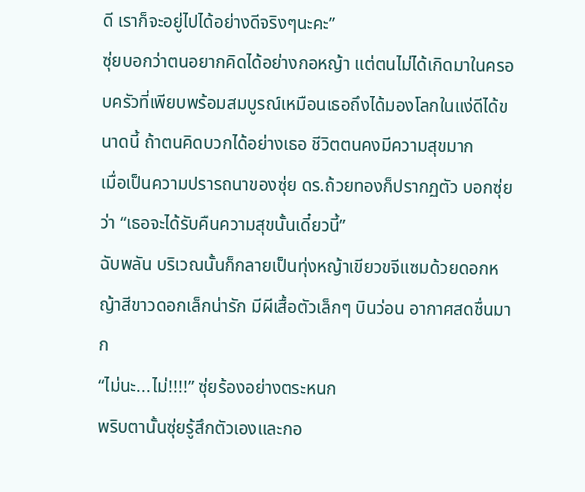ดี เราก็จะอยู่ไปได้อย่างดีจริงๆนะคะ”
ซุ่ยบอกว่าตนอยากคิดได้อย่างกอหญ้า แต่ตนไม่ได้เกิดมาในครอบครัวที่เพียบพร้อมสมบูรณ์เหมือนเธอถึงได้มองโลกในแง่ดีได้ขนาดนี้ ถ้าตนคิดบวกได้อย่างเธอ ชีวิตตนคงมีความสุขมาก
เมื่อเป็นความปรารถนาของซุ่ย ดร.ถ้วยทองก็ปรากฏตัว บอกซุ่ยว่า “เธอจะได้รับคืนความสุขนั้นเดี๋ยวนี้”
ฉับพลัน บริเวณนั้นก็กลายเป็นทุ่งหญ้าเขียวขจีแซมด้วยดอกหญ้าสีขาวดอกเล็กน่ารัก มีผีเสื้อตัวเล็กๆ บินว่อน อากาศสดชื่นมาก
“ไม่นะ...ไม่!!!!” ซุ่ยร้องอย่างตระหนก
พริบตานั้นซุ่ยรู้สึกตัวเองและกอ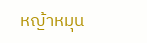หญ้าหมุน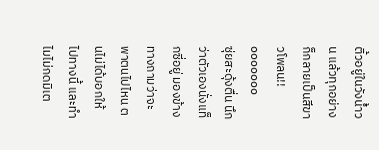ติ้วอยู่ในวังน้ำวน แล้วทุกอย่างก็กลายเป็นสีขาวโพลน!!
ooooooo
ซุ่ยสะดุ้งตื่น นึกว่าตัวเองนั่งแท็กซี่อยู่ มองข้างทางถามว่าจะพาตนไปไหน ตนไม่ได้บอกให้ไปทางนี้ และทำไมไม่กดมิเต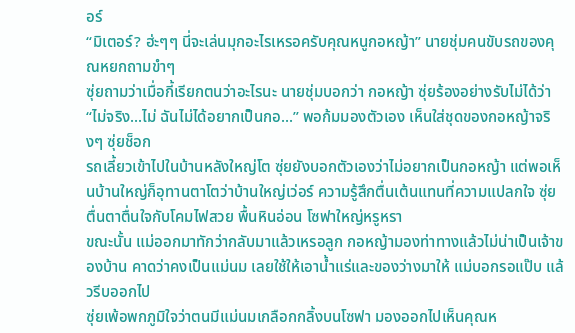อร์
“มิเตอร์? ฮ่ะๆๆ นี่จะเล่นมุกอะไรเหรอครับคุณหนูกอหญ้า” นายชุ่มคนขับรถของคุณหยกถามขำๆ
ซุ่ยถามว่าเมื่อกี้เรียกตนว่าอะไรนะ นายชุ่มบอกว่า กอหญ้า ซุ่ยร้องอย่างรับไม่ได้ว่า
“ไม่จริง...ไม่ ฉันไม่ได้อยากเป็นกอ...” พอก้มมองตัวเอง เห็นใส่ชุดของกอหญ้าจริงๆ ซุ่ยช็อก
รถเลี้ยวเข้าไปในบ้านหลังใหญ่โต ซุ่ยยังบอกตัวเองว่าไม่อยากเป็นกอหญ้า แต่พอเห็นบ้านใหญ่ก็อุทานตาโตว่าบ้านใหญ่เว่อร์ ความรู้สึกตื่นเต้นแทนที่ความแปลกใจ ซุ่ยตื่นตาตื่นใจกับโคมไฟสวย พื้นหินอ่อน โซฟาใหญ่หรูหรา
ขณะนั้น แม่ออกมาทักว่ากลับมาแล้วเหรอลูก กอหญ้ามองท่าทางแล้วไม่น่าเป็นเจ้าของบ้าน คาดว่าคงเป็นแม่นม เลยใช้ให้เอาน้ำแร่และของว่างมาให้ แม่บอกรอแป๊บ แล้วรีบออกไป
ซุ่ยเพ้อพกภูมิใจว่าตนมีแม่นมเกลือกกลิ้งบนโซฟา มองออกไปเห็นคุณห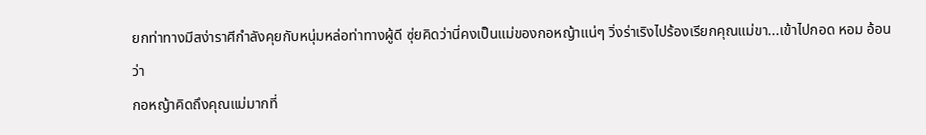ยกท่าทางมีสง่าราศีกำลังคุยกับหนุ่มหล่อท่าทางผู้ดี ซุ่ยคิดว่านี่คงเป็นแม่ของกอหญ้าแน่ๆ วิ่งร่าเริงไปร้องเรียกคุณแม่ขา...เข้าไปกอด หอม อ้อนว่า
กอหญ้าคิดถึงคุณแม่มากที่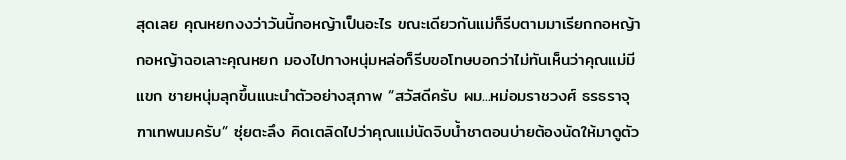สุดเลย คุณหยกงงว่าวันนี้กอหญ้าเป็นอะไร ขณะเดียวกันแม่ก็รีบตามมาเรียกกอหญ้า
กอหญ้าฉอเลาะคุณหยก มองไปทางหนุ่มหล่อก็รีบขอโทษบอกว่าไม่ทันเห็นว่าคุณแม่มีแขก ชายหนุ่มลุกขึ้นแนะนำตัวอย่างสุภาพ “สวัสดีครับ ผม...หม่อมราชวงศ์ ธรธราจุฑาเทพนมครับ” ซุ่ยตะลึง คิดเตลิดไปว่าคุณแม่นัดจิบน้ำชาตอนบ่ายต้องนัดให้มาดูตัว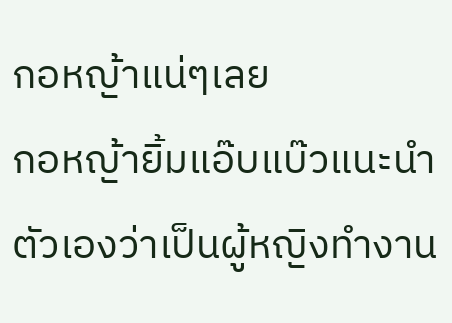กอหญ้าแน่ๆเลย
กอหญ้ายิ้มแอ๊บแบ๊วแนะนำตัวเองว่าเป็นผู้หญิงทำงาน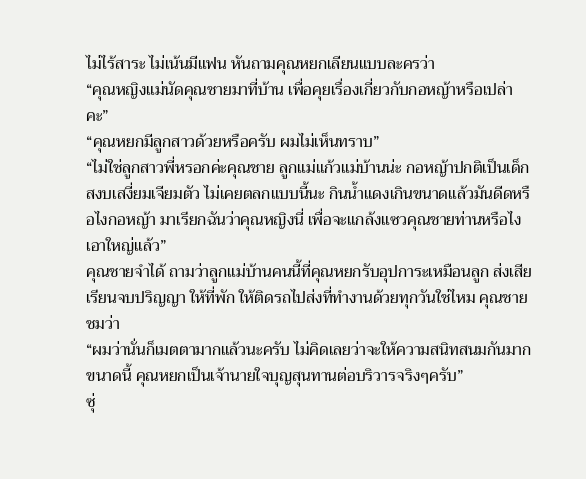ไม่ไร้สาระ ไม่เน้นมีแฟน หันถามคุณหยกเลียนแบบละครว่า
“คุณหญิงแม่นัดคุณชายมาที่บ้าน เพื่อคุยเรื่องเกี่ยวกับกอหญ้าหรือเปล่าคะ”
“คุณหยกมีลูกสาวด้วยหรือครับ ผมไม่เห็นทราบ”
“ไม่ใช่ลูกสาวพี่หรอกค่ะคุณชาย ลูกแม่แก้วแม่บ้านน่ะ กอหญ้าปกติเป็นเด็กสงบเสงี่ยมเจียมตัว ไม่เคยตลกแบบนี้นะ กินน้ำแดงเกินขนาดแล้วมันดีดหรือไงกอหญ้า มาเรียกฉันว่าคุณหญิงนี่ เพื่อจะแกล้งแซวคุณชายท่านหรือไง เอาใหญ่แล้ว”
คุณชายจำได้ ถามว่าลูกแม่บ้านคนนี้ที่คุณหยกรับอุปการะเหมือนลูก ส่งเสียเรียนจบปริญญา ให้ที่พัก ให้ติดรถไปส่งที่ทำงานด้วยทุกวันใช่ไหม คุณชายชมว่า
“ผมว่านั่นก็เมตตามากแล้วนะครับ ไม่คิดเลยว่าจะให้ความสนิทสนมกันมากขนาดนี้ คุณหยกเป็นเจ้านายใจบุญสุนทานต่อบริวารจริงๆครับ”
ซุ่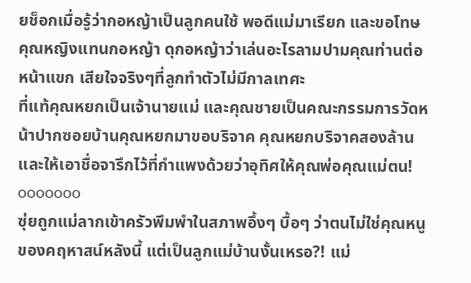ยช็อกเมื่อรู้ว่ากอหญ้าเป็นลูกคนใช้ พอดีแม่มาเรียก และขอโทษคุณหญิงแทนกอหญ้า ดุกอหญ้าว่าเล่นอะไรลามปามคุณท่านต่อหน้าแขก เสียใจจริงๆที่ลูกทำตัวไม่มีกาลเทศะ
ที่แท้คุณหยกเป็นเจ้านายแม่ และคุณชายเป็นคณะกรรมการวัดหน้าปากซอยบ้านคุณหยกมาขอบริจาค คุณหยกบริจาคสองล้านและให้เอาชื่อจารึกไว้ที่กำแพงด้วยว่าอุทิศให้คุณพ่อคุณแม่ตน!
ooooooo
ซุ่ยถูกแม่ลากเข้าครัวพึมพำในสภาพอึ้งๆ บื้อๆ ว่าตนไม่ใช่คุณหนูของคฤหาสน์หลังนี้ แต่เป็นลูกแม่บ้านงั้นเหรอ?! แม่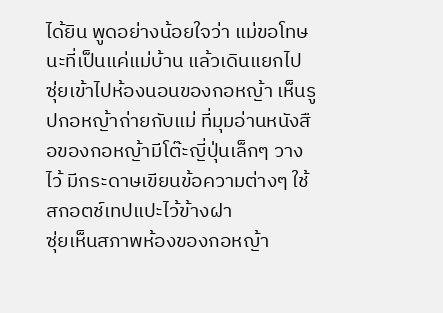ได้ยิน พูดอย่างน้อยใจว่า แม่ขอโทษนะที่เป็นแค่แม่บ้าน แล้วเดินแยกไป
ซุ่ยเข้าไปห้องนอนของกอหญ้า เห็นรูปกอหญ้าถ่ายกับแม่ ที่มุมอ่านหนังสือของกอหญ้ามีโต๊ะญี่ปุ่นเล็กๆ วางไว้ มีกระดาษเขียนข้อความต่างๆ ใช้สกอตช์เทปแปะไว้ข้างฝา
ซุ่ยเห็นสภาพห้องของกอหญ้า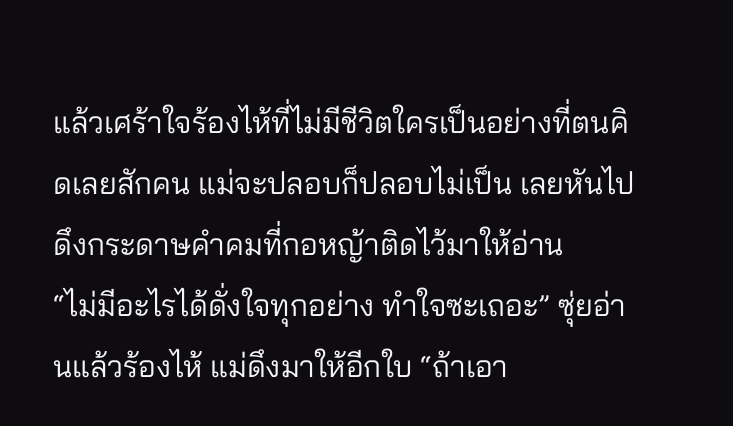แล้วเศร้าใจร้องไห้ที่ไม่มีชีวิตใครเป็นอย่างที่ตนคิดเลยสักคน แม่จะปลอบก็ปลอบไม่เป็น เลยหันไปดึงกระดาษคำคมที่กอหญ้าติดไว้มาให้อ่าน
“ไม่มีอะไรได้ดั่งใจทุกอย่าง ทำใจซะเถอะ” ซุ่ยอ่านแล้วร้องไห้ แม่ดึงมาให้อีกใบ “ถ้าเอา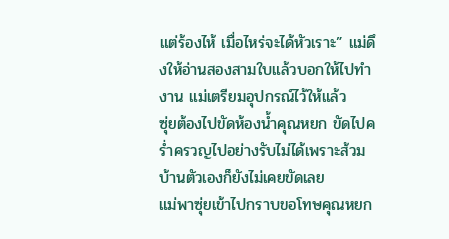แต่ร้องไห้ เมื่อไหร่จะได้หัวเราะ” แม่ดึงให้อ่านสองสามใบแล้วบอกให้ไปทำงาน แม่เตรียมอุปกรณ์ไว้ให้แล้ว
ซุ่ยต้องไปขัดห้องน้ำคุณหยก ขัดไปคร่ำครวญไปอย่างรับไม่ได้เพราะส้วมบ้านตัวเองก็ยังไม่เคยขัดเลย
แม่พาซุ่ยเข้าไปกราบขอโทษคุณหยก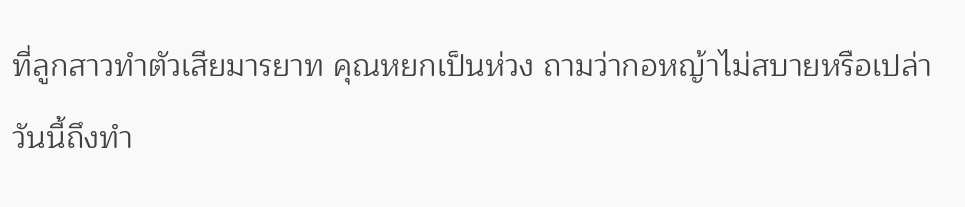ที่ลูกสาวทำตัวเสียมารยาท คุณหยกเป็นห่วง ถามว่ากอหญ้าไม่สบายหรือเปล่าวันนี้ถึงทำ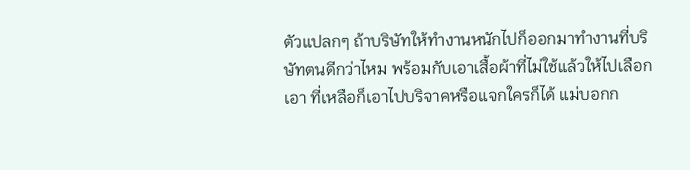ตัวแปลกๆ ถ้าบริษัทให้ทำงานหนักไปก็ออกมาทำงานที่บริษัทตนดีกว่าไหม พร้อมกับเอาเสื้อผ้าที่ไม่ใช้แล้วให้ไปเลือกเอา ที่เหลือก็เอาไปบริจาคหรือแจกใครก็ได้ แม่บอกก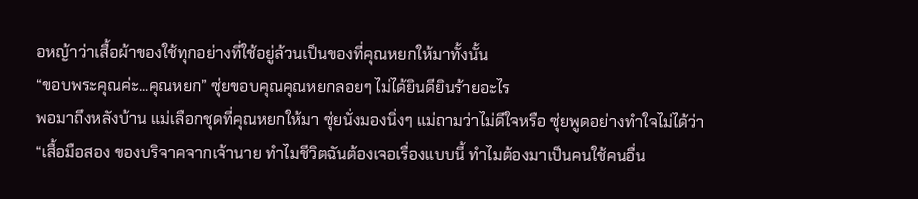อหญ้าว่าเสื้อผ้าของใช้ทุกอย่างที่ใช้อยู่ล้วนเป็นของที่คุณหยกให้มาทั้งนั้น
“ขอบพระคุณค่ะ...คุณหยก” ซุ่ยขอบคุณคุณหยกลอยๆ ไม่ได้ยินดียินร้ายอะไร
พอมาถึงหลังบ้าน แม่เลือกชุดที่คุณหยกให้มา ซุ่ยนั่งมองนิ่งๆ แม่ถามว่าไม่ดีใจหรือ ซุ่ยพูดอย่างทำใจไม่ได้ว่า
“เสื้อมือสอง ของบริจาคจากเจ้านาย ทำไมชีวิตฉันต้องเจอเรื่องแบบนี้ ทำไมต้องมาเป็นคนใช้คนอื่น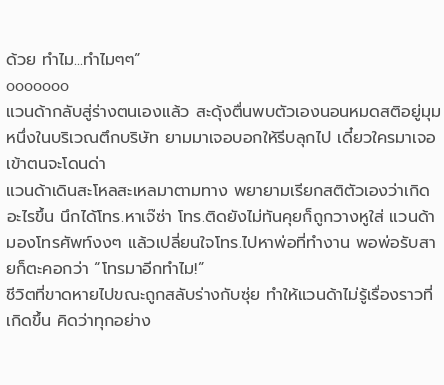ด้วย ทำไม...ทำไมๆๆ”
ooooooo
แวนด้ากลับสู่ร่างตนเองแล้ว สะดุ้งตื่นพบตัวเองนอนหมดสติอยู่มุมหนึ่งในบริเวณตึกบริษัท ยามมาเจอบอกให้รีบลุกไป เดี๋ยวใครมาเจอเข้าตนจะโดนด่า
แวนด้าเดินสะโหลสะเหลมาตามทาง พยายามเรียกสติตัวเองว่าเกิดอะไรขึ้น นึกได้โทร.หาเจ๊ซ่า โทร.ติดยังไม่ทันคุยก็ถูกวางหูใส่ แวนด้ามองโทรศัพท์งงๆ แล้วเปลี่ยนใจโทร.ไปหาพ่อที่ทำงาน พอพ่อรับสายก็ตะคอกว่า “โทรมาอีกทำไม!”
ชีวิตที่ขาดหายไปขณะถูกสลับร่างกับซุ่ย ทำให้แวนด้าไม่รู้เรื่องราวที่เกิดขึ้น คิดว่าทุกอย่าง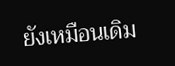ยังเหมือนเดิม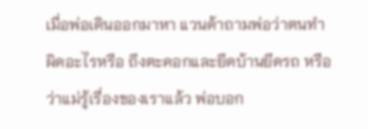เมื่อพ่อเดินออกมาหา แวนด้าถามพ่อว่าตนทำผิดอะไรหรือ ถึงตะคอกและยึดบ้านยึดรถ หรือว่าแม่รู้เรื่องของเราแล้ว พ่อบอก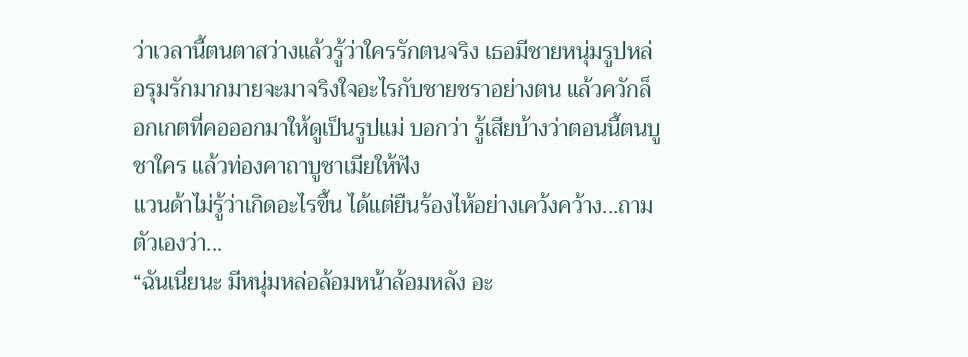ว่าเวลานี้ตนตาสว่างแล้วรู้ว่าใครรักตนจริง เธอมีชายหนุ่มรูปหล่อรุมรักมากมายจะมาจริงใจอะไรกับชายชราอย่างตน แล้วควักล็อกเกตที่คอออกมาให้ดูเป็นรูปแม่ บอกว่า รู้เสียบ้างว่าตอนนี้ตนบูชาใคร แล้วท่องคาถาบูชาเมียให้ฟัง
แวนด้าไม่รู้ว่าเกิดอะไรขึ้น ได้แต่ยืนร้องไห้อย่างเคว้งคว้าง...ถามตัวเองว่า...
“ฉันเนี่ยนะ มีหนุ่มหล่อล้อมหน้าล้อมหลัง อะ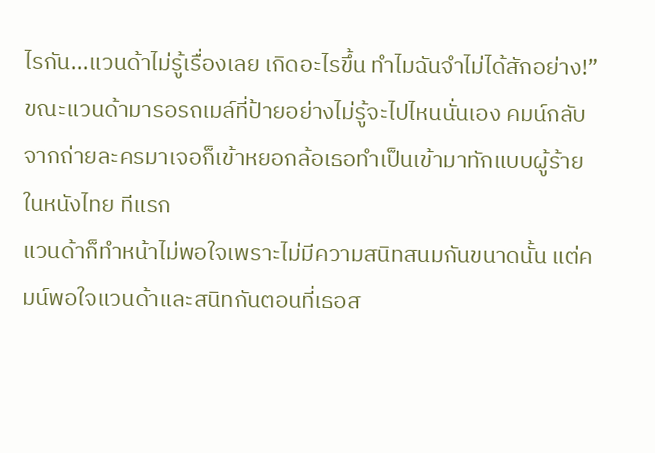ไรกัน...แวนด้าไม่รู้เรื่องเลย เกิดอะไรขึ้น ทำไมฉันจำไม่ได้สักอย่าง!”
ขณะแวนด้ามารอรถเมล์ที่ป้ายอย่างไม่รู้จะไปไหนนั่นเอง คมน์กลับจากถ่ายละครมาเจอก็เข้าหยอกล้อเธอทำเป็นเข้ามาทักแบบผู้ร้ายในหนังไทย ทีแรก
แวนด้าก็ทำหน้าไม่พอใจเพราะไม่มีความสนิทสนมกันขนาดนั้น แต่คมน์พอใจแวนด้าและสนิทกันตอนที่เธอส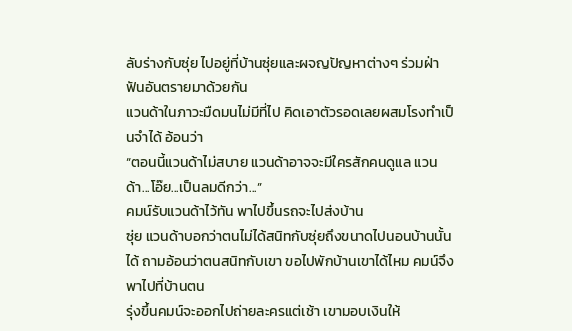ลับร่างกับซุ่ย ไปอยู่ที่บ้านซุ่ยและผจญปัญหาต่างๆ ร่วมฝ่าฟันอันตรายมาด้วยกัน
แวนด้าในภาวะมืดมนไม่มีที่ไป คิดเอาตัวรอดเลยผสมโรงทำเป็นจำได้ อ้อนว่า
“ตอนนี้แวนด้าไม่สบาย แวนด้าอาจจะมีใครสักคนดูแล แวนด้า...โอ๊ย...เป็นลมดีกว่า...”
คมน์รับแวนด้าไว้ทัน พาไปขึ้นรถจะไปส่งบ้าน
ซุ่ย แวนด้าบอกว่าตนไม่ได้สนิทกับซุ่ยถึงขนาดไปนอนบ้านนั้นได้ ถามอ้อนว่าตนสนิทกับเขา ขอไปพักบ้านเขาได้ไหม คมน์จึงพาไปที่บ้านตน
รุ่งขึ้นคมน์จะออกไปถ่ายละครแต่เช้า เขามอบเงินให้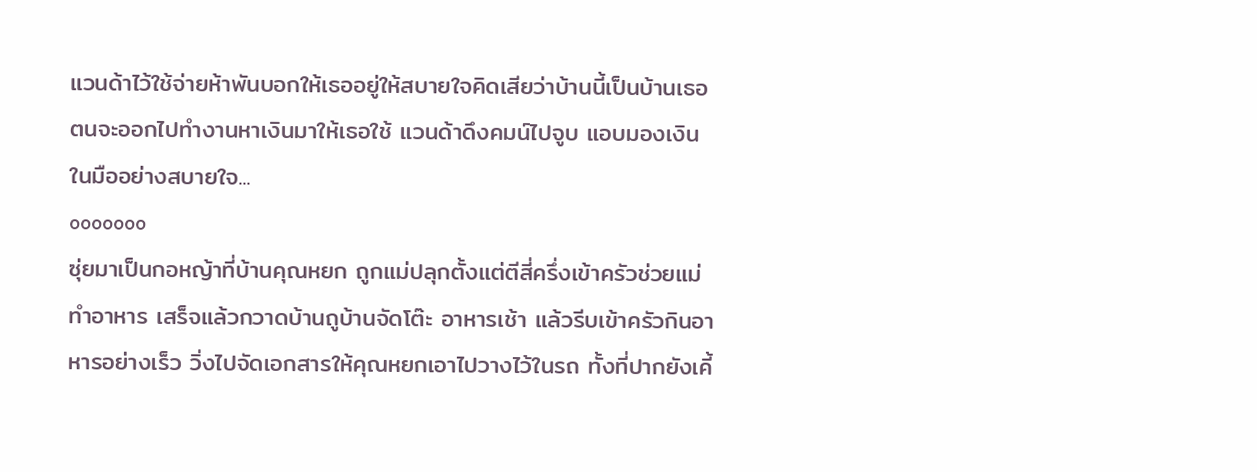แวนด้าไว้ใช้จ่ายห้าพันบอกให้เธออยู่ให้สบายใจคิดเสียว่าบ้านนี้เป็นบ้านเธอ ตนจะออกไปทำงานหาเงินมาให้เธอใช้ แวนด้าดึงคมน์ไปจูบ แอบมองเงินในมืออย่างสบายใจ...
ooooooo
ซุ่ยมาเป็นกอหญ้าที่บ้านคุณหยก ถูกแม่ปลุกตั้งแต่ตีสี่ครึ่งเข้าครัวช่วยแม่ทำอาหาร เสร็จแล้วกวาดบ้านถูบ้านจัดโต๊ะ อาหารเช้า แล้วรีบเข้าครัวกินอาหารอย่างเร็ว วิ่งไปจัดเอกสารให้คุณหยกเอาไปวางไว้ในรถ ทั้งที่ปากยังเคี้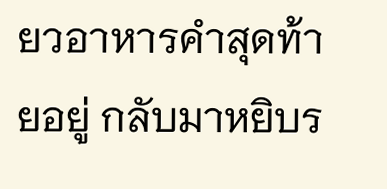ยวอาหารคำสุดท้ายอยู่ กลับมาหยิบร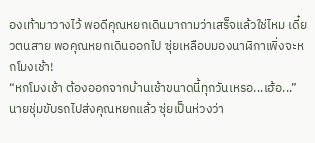องเท้ามาวางไว้ พอดีคุณหยกเดินมาถามว่าเสร็จแล้วใช่ไหม เดี๋ยวตนสาย พอคุณหยกเดินออกไป ซุ่ยเหลือบมองนาฬิกาเพิ่งจะหกโมงเช้า!
“หกโมงเช้า ต้องออกจากบ้านเช้าขนาดนี้ทุกวันเหรอ...เฮ้อ...”
นายชุ่มขับรถไปส่งคุณหยกแล้ว ซุ่ยเป็นห่วงว่า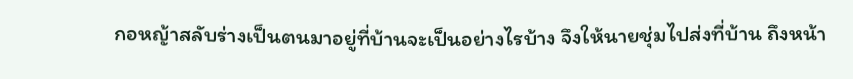กอหญ้าสลับร่างเป็นตนมาอยู่ที่บ้านจะเป็นอย่างไรบ้าง จึงให้นายชุ่มไปส่งที่บ้าน ถึงหน้า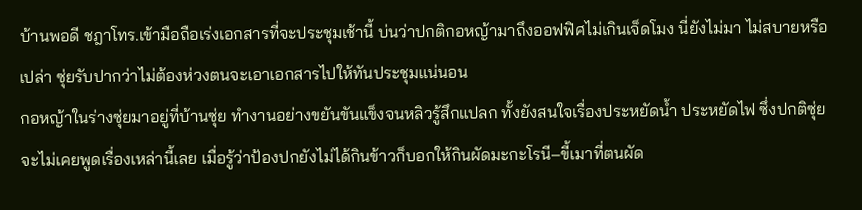บ้านพอดี ชฎาโทร.เข้ามือถือเร่งเอกสารที่จะประชุมเช้านี้ บ่นว่าปกติกอหญ้ามาถึงออฟฟิศไม่เกินเจ็ดโมง นี่ยังไม่มา ไม่สบายหรือเปล่า ซุ่ยรับปากว่าไม่ต้องห่วงตนจะเอาเอกสารไปให้ทันประชุมแน่นอน
กอหญ้าในร่างซุ่ยมาอยู่ที่บ้านซุ่ย ทำงานอย่างขยันขันแข็งจนหลิวรู้สึกแปลก ทั้งยังสนใจเรื่องประหยัดน้ำ ประหยัดไฟ ซึ่งปกติซุ่ยจะไม่เคยพูดเรื่องเหล่านี้เลย เมื่อรู้ว่าป้องปกยังไม่ได้กินข้าวก็บอกให้กินผัดมะกะโรนี–ขี้เมาที่ตนผัด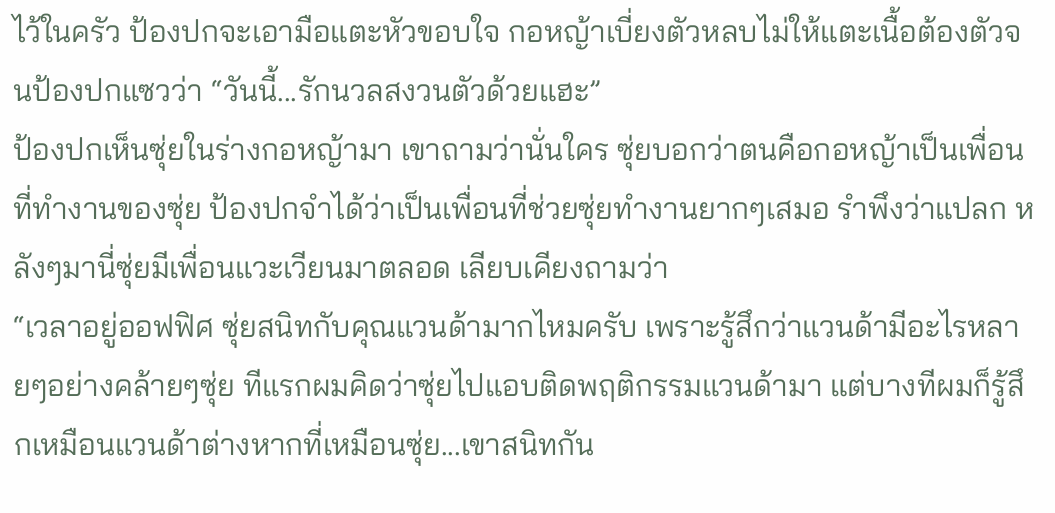ไว้ในครัว ป้องปกจะเอามือแตะหัวขอบใจ กอหญ้าเบี่ยงตัวหลบไม่ให้แตะเนื้อต้องตัวจนป้องปกแซวว่า “วันนี้...รักนวลสงวนตัวด้วยแฮะ”
ป้องปกเห็นซุ่ยในร่างกอหญ้ามา เขาถามว่านั่นใคร ซุ่ยบอกว่าตนคือกอหญ้าเป็นเพื่อนที่ทำงานของซุ่ย ป้องปกจำได้ว่าเป็นเพื่อนที่ช่วยซุ่ยทำงานยากๆเสมอ รำพึงว่าแปลก หลังๆมานี่ซุ่ยมีเพื่อนแวะเวียนมาตลอด เลียบเคียงถามว่า
“เวลาอยู่ออฟฟิศ ซุ่ยสนิทกับคุณแวนด้ามากไหมครับ เพราะรู้สึกว่าแวนด้ามีอะไรหลายๆอย่างคล้ายๆซุ่ย ทีแรกผมคิดว่าซุ่ยไปแอบติดพฤติกรรมแวนด้ามา แต่บางทีผมก็รู้สึกเหมือนแวนด้าต่างหากที่เหมือนซุ่ย...เขาสนิทกัน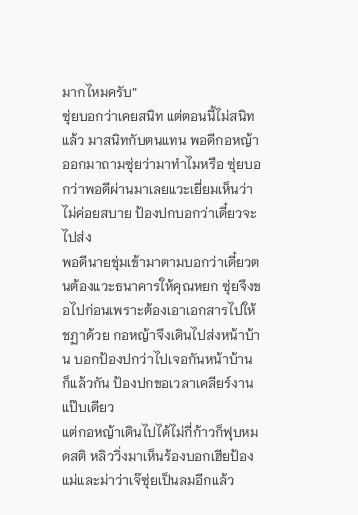มากไหมครับ”
ซุ่ยบอกว่าเคยสนิท แต่ตอนนี้ไม่สนิทแล้ว มาสนิทกับตนแทน พอดีกอหญ้าออกมาถามซุ่ยว่ามาทำไมหรือ ซุ่ยบอกว่าพอดีผ่านมาเลยแวะเยี่ยมเห็นว่าไม่ค่อยสบาย ป้องปกบอกว่าเดี๋ยวจะไปส่ง
พอดีนายชุ่มเข้ามาตามบอกว่าเดี๋ยวตนต้องแวะธนาคารให้คุณหยก ซุ่ยจึงขอไปก่อนเพราะต้องเอาเอกสารไปให้ชฏาด้วย กอหญ้าจึงเดินไปส่งหน้าบ้าน บอกป้องปกว่าไปเจอกันหน้าบ้านก็แล้วกัน ป้องปกขอเวลาเคลียร์งานแป๊บเดียว
แต่กอหญ้าเดินไปได้ไม่กี่ก้าวก็ฟุบหมดสติ หลิววิ่งมาเห็นร้องบอกเฮียป้อง แม่และม่าว่าเจ๊ซุ่ยเป็นลมอีกแล้ว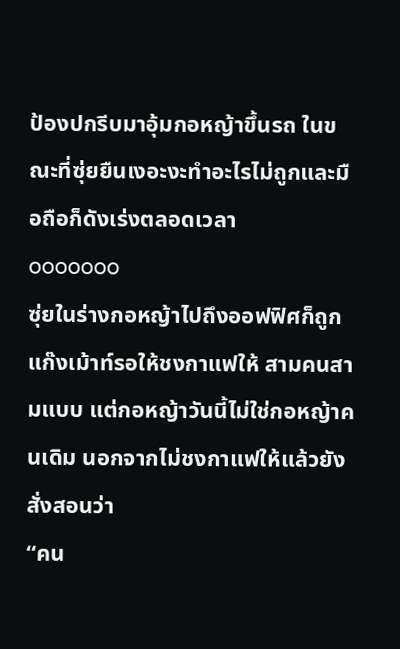ป้องปกรีบมาอุ้มกอหญ้าขึ้นรถ ในขณะที่ซุ่ยยืนเงอะงะทำอะไรไม่ถูกและมือถือก็ดังเร่งตลอดเวลา
ooooooo
ซุ่ยในร่างกอหญ้าไปถึงออฟฟิศก็ถูกแก๊งเม้าท์รอให้ชงกาแฟให้ สามคนสามแบบ แต่กอหญ้าวันนี้ไม่ใช่กอหญ้าคนเดิม นอกจากไม่ชงกาแฟให้แล้วยังสั่งสอนว่า
“คน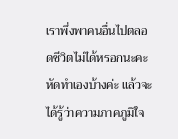เราพึ่งพาคนอื่นไปตลอดชีวิตไม่ได้หรอกนะคะ หัดทำเองบ้างค่ะ แล้วจะได้รู้ว่าความภาคภูมิใจ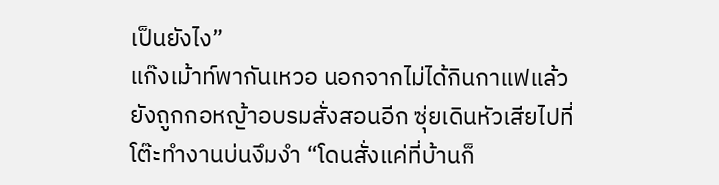เป็นยังไง”
แก๊งเม้าท์พากันเหวอ นอกจากไม่ได้กินกาแฟแล้วยังถูกกอหญ้าอบรมสั่งสอนอีก ซุ่ยเดินหัวเสียไปที่โต๊ะทำงานบ่นงึมงำ “โดนสั่งแค่ที่บ้านก็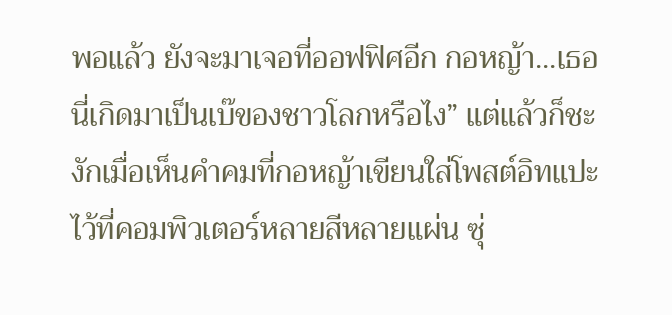พอแล้ว ยังจะมาเจอที่ออฟฟิศอีก กอหญ้า...เธอนี่เกิดมาเป็นเบ๊ของชาวโลกหรือไง” แต่แล้วก็ชะงักเมื่อเห็นคำคมที่กอหญ้าเขียนใส่โพสต์อิทแปะไว้ที่คอมพิวเตอร์หลายสีหลายแผ่น ซุ่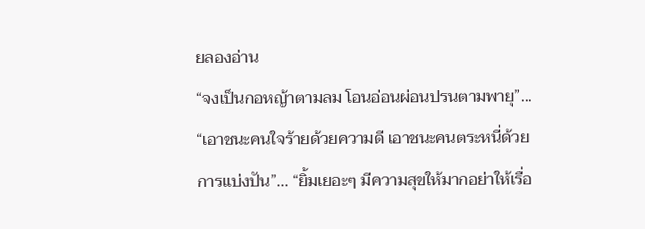ยลองอ่าน
“จงเป็นกอหญ้าตามลม โอนอ่อนผ่อนปรนตามพายุ”... “เอาชนะคนใจร้ายด้วยความดี เอาชนะคนตระหนี่ด้วยการแบ่งปัน”... “ยิ้มเยอะๆ มีความสุขให้มากอย่าให้เรื่อ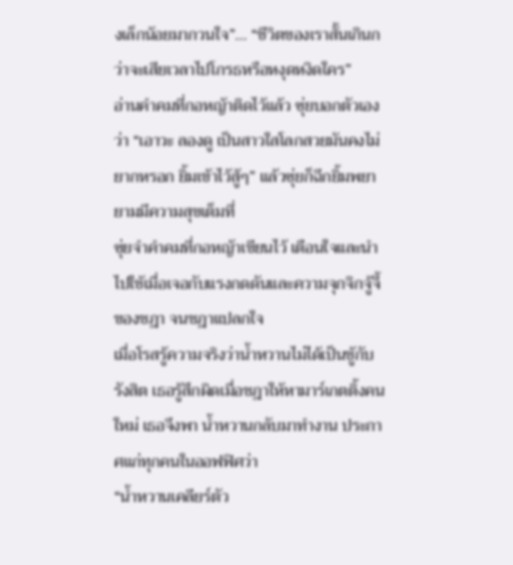งเล็กน้อยมากวนใจ”... “ชีวิตของเราสั้นเกินกว่าจะเสียเวลาไปโกรธหรือหงุดหงิดใคร”
อ่านคำคมที่กอหญ้าติดไว้แล้ว ซุ่ยบอกตัวเองว่า “เอาวะ ลองดู เป็นสาวใสโลกสวยมันคงไม่ยากหรอก ยิ้มเข้าไว้สู้ๆ” แล้วซุ่ยก็ฉีกยิ้มพยายามมีความสุขเต็มที่
ซุ่ยจำคำคมที่กอหญ้าเขียนไว้ เตือนใจและนำไปใช้เมื่อเจอกับแรงกดดันและความจุกจิกจู้จี้ของชฎา จนชฎาแปลกใจ
เมื่อโรสรู้ความจริงว่าน้ำหวานไม่ได้เป็นชู้กับรังสิต เธอรู้สึกผิดเมื่อชฎาให้หามาร์เกตติ้งคนใหม่ เธอจึงพา น้ำหวานกลับมาทำงาน ประกาศแก่ทุกคนในออฟฟิศว่า
“น้ำหวานเคลียร์ตัว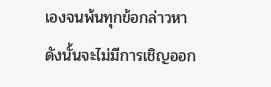เองจนพ้นทุกข้อกล่าวหา ดังนั้นจะไม่มีการเชิญออก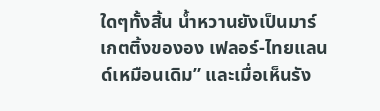ใดๆทั้งสิ้น น้ำหวานยังเป็นมาร์เกตติ้งขององ เฟลอร์-ไทยแลนด์เหมือนเดิม” และเมื่อเห็นรัง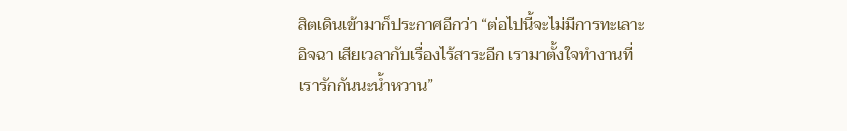สิตเดินเข้ามาก็ประกาศอีกว่า “ต่อไปนี้จะไม่มีการทะเลาะ อิจฉา เสียเวลากับเรื่องไร้สาระอีก เรามาตั้งใจทำงานที่เรารักกันนะน้ำหวาน”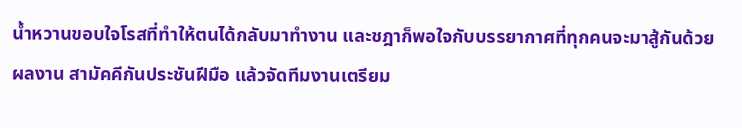น้ำหวานขอบใจโรสที่ทำให้ตนได้กลับมาทำงาน และชฎาก็พอใจกับบรรยากาศที่ทุกคนจะมาสู้กันด้วยผลงาน สามัคคีกันประชันฝีมือ แล้วจัดทีมงานเตรียม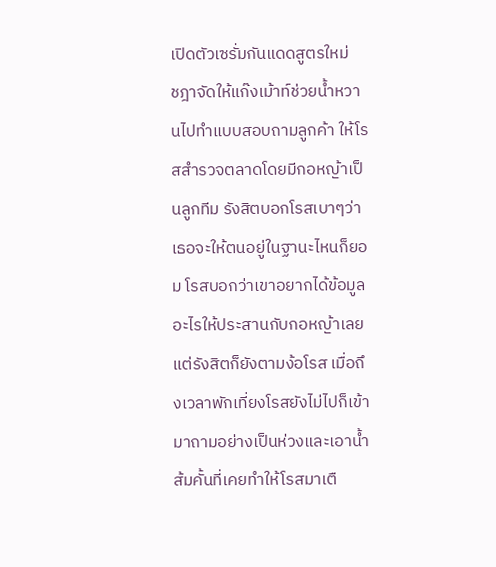เปิดตัวเซรั่มกันแดดสูตรใหม่
ชฎาจัดให้แก๊งเม้าท์ช่วยน้ำหวานไปทำแบบสอบถามลูกค้า ให้โรสสำรวจตลาดโดยมีกอหญ้าเป็นลูกทีม รังสิตบอกโรสเบาๆว่าเธอจะให้ตนอยู่ในฐานะไหนก็ยอม โรสบอกว่าเขาอยากได้ข้อมูลอะไรให้ประสานกับกอหญ้าเลย
แต่รังสิตก็ยังตามง้อโรส เมื่อถึงเวลาพักเที่ยงโรสยังไม่ไปก็เข้ามาถามอย่างเป็นห่วงและเอาน้ำส้มคั้นที่เคยทำให้โรสมาเตื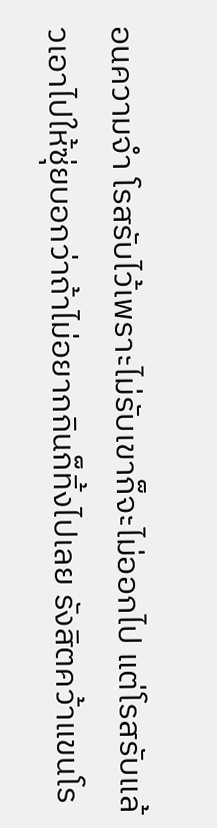อนความจำ โรสรับไว้เพราะไม่รับเขาก็จะไม่ออกไป แต่โรสรับแล้วเอาไปให้ซุ่ยบอกว่าถ้าไม่อยากกินก็ทิ้งไปเลย รังสิตคว้าแขนโร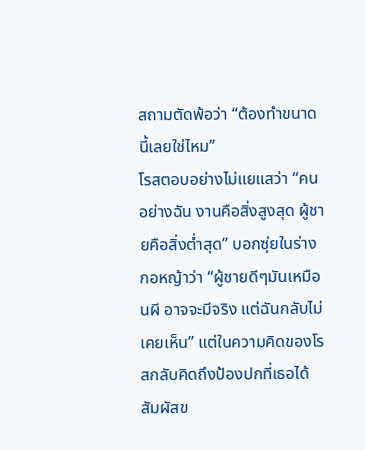สถามตัดพ้อว่า “ต้องทำขนาดนี้เลยใช่ไหม”
โรสตอบอย่างไม่แยแสว่า “คนอย่างฉัน งานคือสิ่งสูงสุด ผู้ชายคือสิ่งต่ำสุด” บอกซุ่ยในร่างกอหญ้าว่า “ผู้ชายดีๆมันเหมือนผี อาจจะมีจริง แต่ฉันกลับไม่เคยเห็น” แต่ในความคิดของโรสกลับคิดถึงป้องปกที่เธอได้สัมผัสข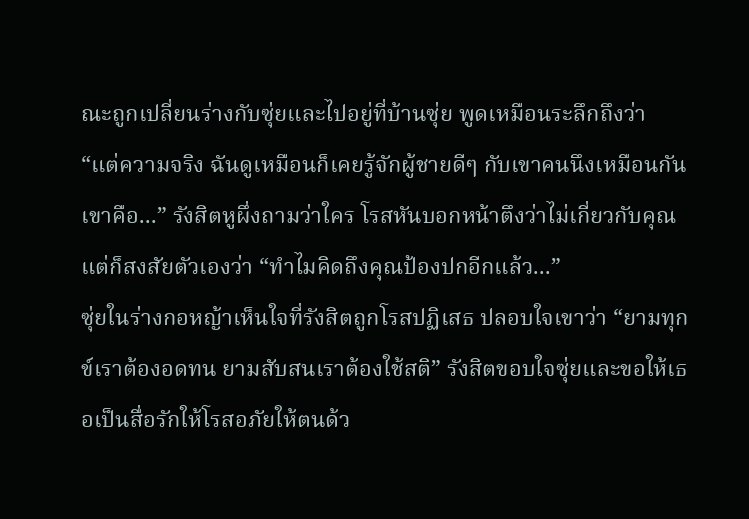ณะถูกเปลี่ยนร่างกับซุ่ยและไปอยู่ที่บ้านซุ่ย พูดเหมือนระลึกถึงว่า “แต่ความจริง ฉันดูเหมือนก็เคยรู้จักผู้ชายดีๆ กับเขาคนนึงเหมือนกัน เขาคือ...” รังสิตหูผึ่งถามว่าใคร โรสหันบอกหน้าตึงว่าไม่เกี่ยวกับคุณ แต่ก็สงสัยตัวเองว่า “ทำไมคิดถึงคุณป้องปกอีกแล้ว...”
ซุ่ยในร่างกอหญ้าเห็นใจที่รังสิตถูกโรสปฏิเสธ ปลอบใจเขาว่า “ยามทุกข์เราต้องอดทน ยามสับสนเราต้องใช้สติ” รังสิตขอบใจซุ่ยและขอให้เธอเป็นสื่อรักให้โรสอภัยให้ตนด้ว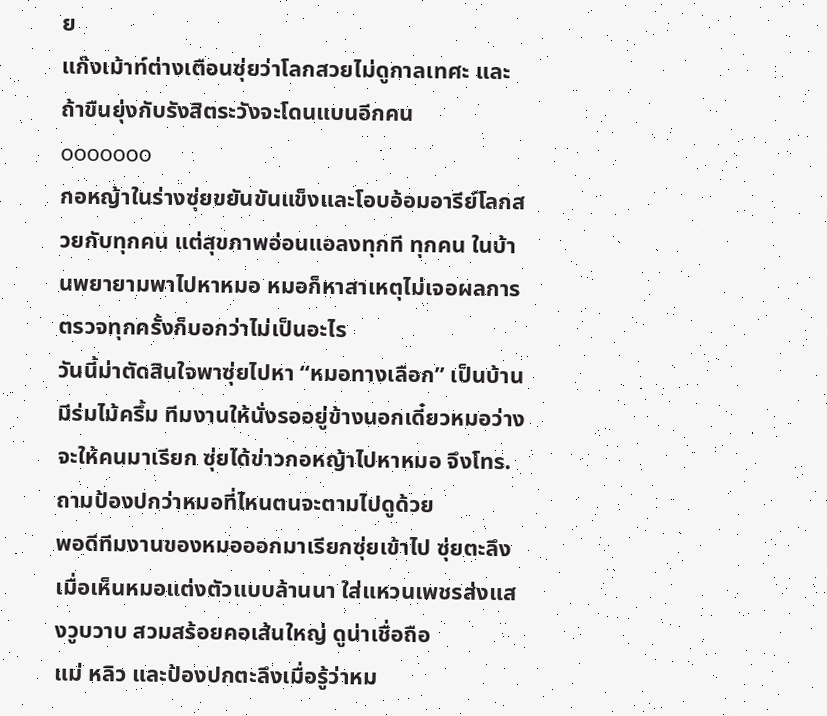ย
แก๊งเม้าท์ต่างเตือนซุ่ยว่าโลกสวยไม่ดูกาลเทศะ และถ้าขืนยุ่งกับรังสิตระวังจะโดนแบนอีกคน
ooooooo
กอหญ้าในร่างซุ่ยขยันขันแข็งและโอบอ้อมอารีย์โลกสวยกับทุกคน แต่สุขภาพอ่อนแอลงทุกที ทุกคน ในบ้านพยายามพาไปหาหมอ หมอก็หาสาเหตุไม่เจอผลการตรวจทุกครั้งก็บอกว่าไม่เป็นอะไร
วันนี้ม่าตัดสินใจพาซุ่ยไปหา “หมอทางเลือก” เป็นบ้านมีร่มไม้ครึ้ม ทีมงานให้นั่งรออยู่ข้างนอกเดี๋ยวหมอว่างจะให้คนมาเรียก ซุ่ยได้ข่าวกอหญ้าไปหาหมอ จึงโทร.ถามป้องปกว่าหมอที่ไหนตนจะตามไปดูด้วย
พอดีทีมงานของหมอออกมาเรียกซุ่ยเข้าไป ซุ่ยตะลึงเมื่อเห็นหมอแต่งตัวแบบล้านนา ใส่แหวนเพชรส่งแสงวูบวาบ สวมสร้อยคอเส้นใหญ่ ดูน่าเชื่อถือ
แม่ หลิว และป้องปกตะลึงเมื่อรู้ว่าหม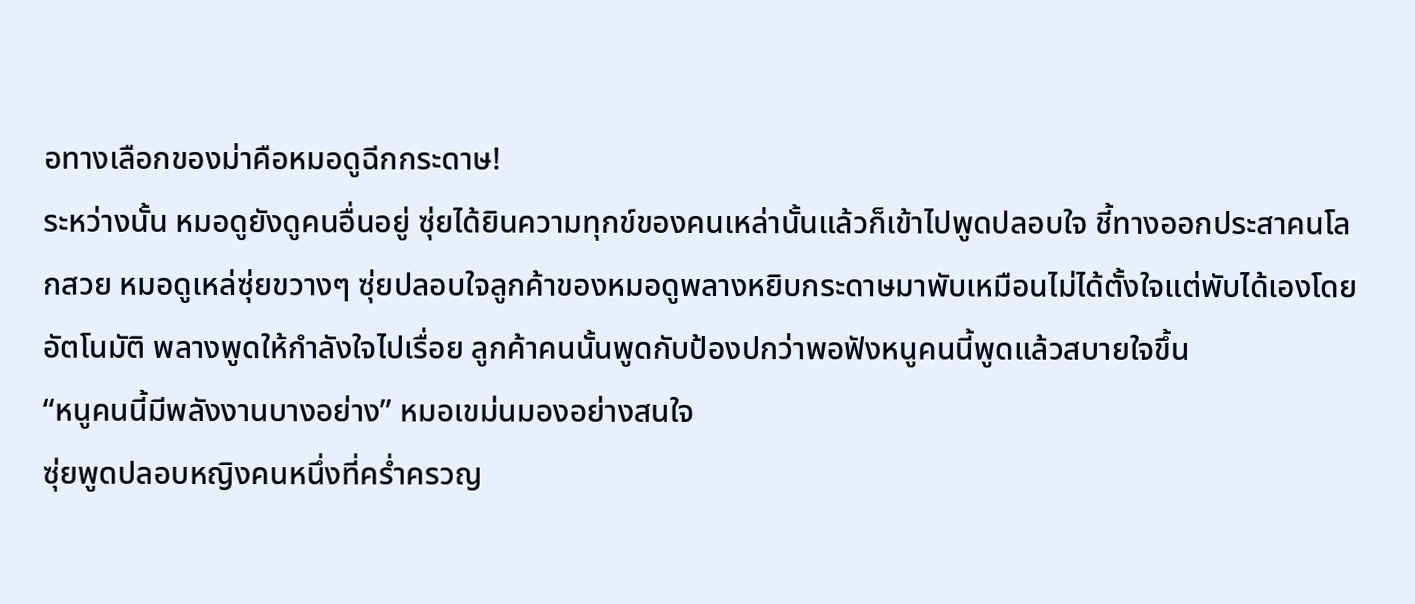อทางเลือกของม่าคือหมอดูฉีกกระดาษ!
ระหว่างนั้น หมอดูยังดูคนอื่นอยู่ ซุ่ยได้ยินความทุกข์ของคนเหล่านั้นแล้วก็เข้าไปพูดปลอบใจ ชี้ทางออกประสาคนโลกสวย หมอดูเหล่ซุ่ยขวางๆ ซุ่ยปลอบใจลูกค้าของหมอดูพลางหยิบกระดาษมาพับเหมือนไม่ได้ตั้งใจแต่พับได้เองโดยอัตโนมัติ พลางพูดให้กำลังใจไปเรื่อย ลูกค้าคนนั้นพูดกับป้องปกว่าพอฟังหนูคนนี้พูดแล้วสบายใจขึ้น
“หนูคนนี้มีพลังงานบางอย่าง” หมอเขม่นมองอย่างสนใจ
ซุ่ยพูดปลอบหญิงคนหนึ่งที่คร่ำครวญ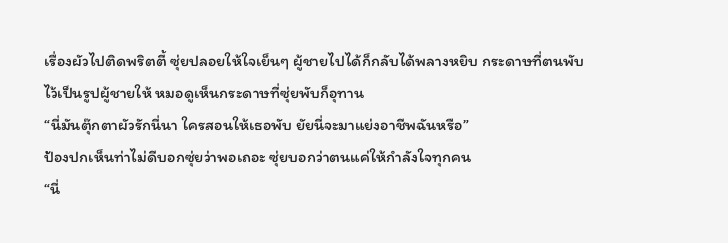เรื่องผัวไปติดพริตตี้ ซุ่ยปลอยให้ใจเย็นๆ ผู้ชายไปได้ก็กลับได้พลางหยิบ กระดาษที่ตนพับไว้เป็นรูปผู้ชายให้ หมอดูเห็นกระดาษที่ซุ่ยพับก็อุทาน
“นี่มันตุ๊กตาผัวรักนี่นา ใครสอนให้เธอพับ ยัยนี่จะมาแย่งอาชีพฉันหรือ”
ป้องปกเห็นท่าไม่ดีบอกซุ่ยว่าพอเถอะ ซุ่ยบอกว่าตนแค่ให้กำลังใจทุกคน
“นี่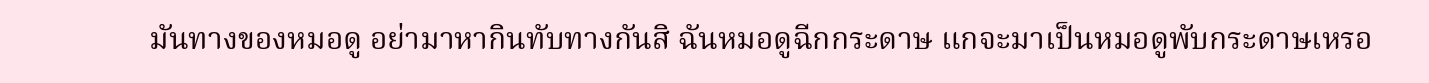มันทางของหมอดู อย่ามาหากินทับทางกันสิ ฉันหมอดูฉีกกระดาษ แกจะมาเป็นหมอดูพับกระดาษเหรอ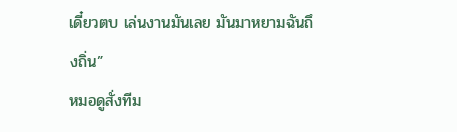เดี๋ยวตบ เล่นงานมันเลย มันมาหยามฉันถึงถิ่น”
หมอดูสั่งทีม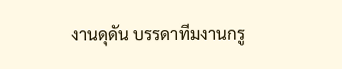งานดุดัน บรรดาทีมงานกรู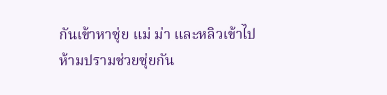กันเข้าหาซุ่ย แม่ ม่า และหลิวเข้าไปห้ามปรามช่วยซุ่ยกัน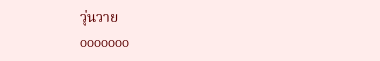วุ่นวาย
ooooooo